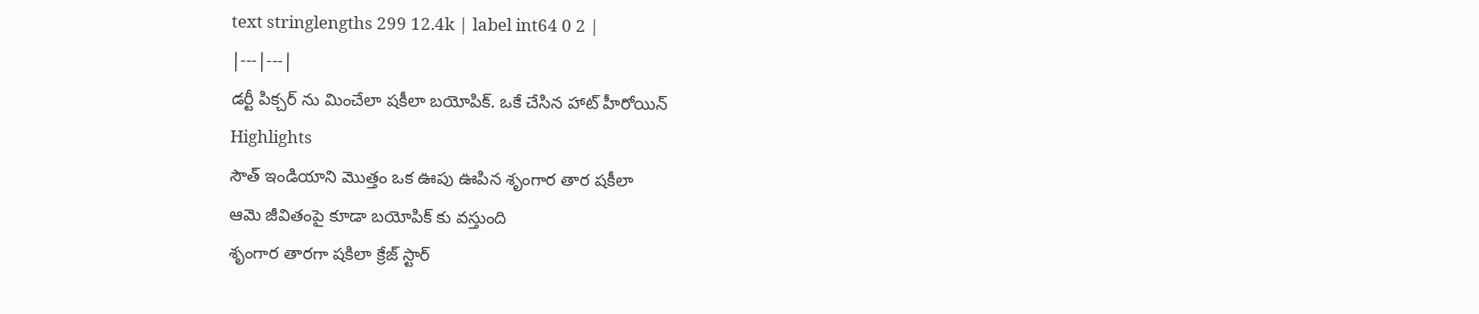text stringlengths 299 12.4k | label int64 0 2 |
|---|---|
డర్టీ పిక్చర్ ను మించేలా షకీలా బయోపిక్. ఒకే చేసిన హాట్ హీరోయిన్
Highlights
సౌత్ ఇండియాని మొత్తం ఒక ఊపు ఊపిన శృంగార తార షకీలా
ఆమె జీవితంపై కూడా బయోపిక్ కు వస్తుంది
శృంగార తారగా షకిలా క్రేజ్ స్టార్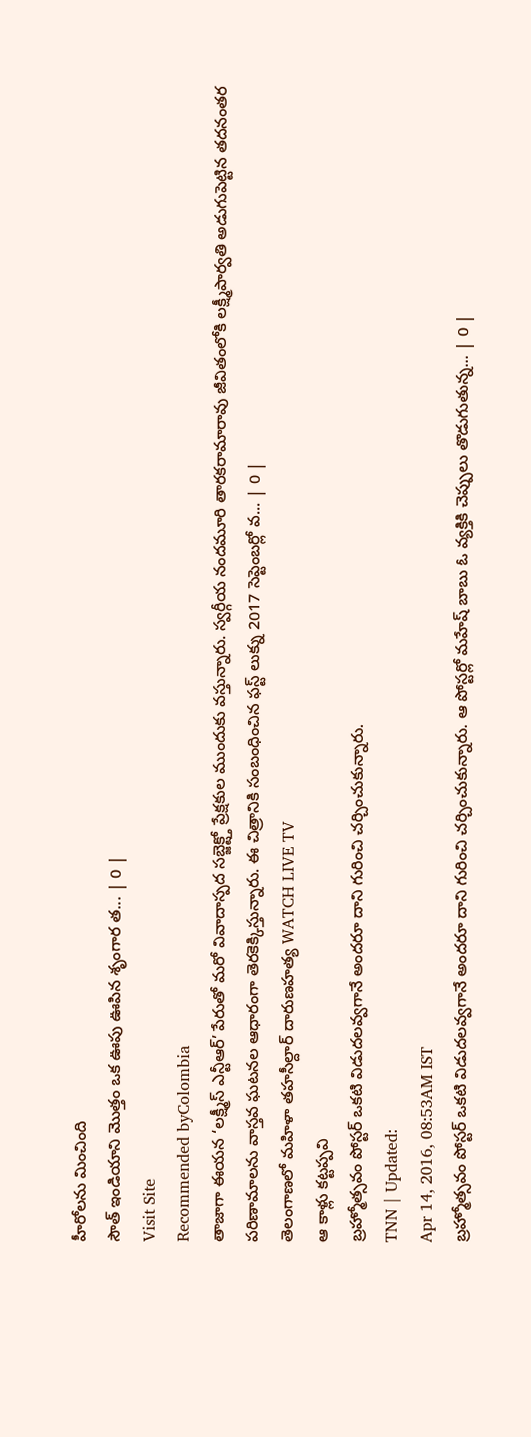హీరోలను మించింది
సౌత్ ఇండియాని మొత్తం ఒక ఊపు ఊపిన శృంగార త... | 0 |
Visit Site
Recommended byColombia
తాజాగా ఈయన ‘లక్ష్మీస్ ఎన్టీఆర్’ పేరుతో మరో వివాదాస్పద సబ్జెక్ట్తో ప్రేక్షకుల ముందుకు వస్తున్నారు. స్వర్గీయ నందమూరి తారకరామారావు జీవితంలోకి లక్ష్మీపార్వతి అడుగుపెట్టిన తదనంతర పరిణామాలను వాస్తవ ఘటనల ఆధారంగా తెరకెక్కిస్తున్నారు. ఈ చిత్రానికి సంబంధించిన ఫస్ట్ లుక్ను 2017 సెప్టెంబర్లో వ... | 0 |
తెలంగాణలో మహిళా తహసీల్దార్ దారుణహత్య WATCH LIVE TV
ఆ కాళ్లు కట్టప్పవి
బ్రహ్మోత్సవం పోస్టర్ ఒకటి విడుదలవ్వగానే అందరూ దాని గురించి చర్చించుకున్నారు.
TNN | Updated:
Apr 14, 2016, 08:53AM IST
బ్రహ్మోత్సవం పోస్టర్ ఒకటి విడుదలవ్వగానే అందరూ దాని గురించి చర్చించుకున్నారు. ఆ పోస్టర్లో మహేష్ బాబు ఓ వ్యక్తికి చెప్పులు తొడుగుతున్న... | 0 |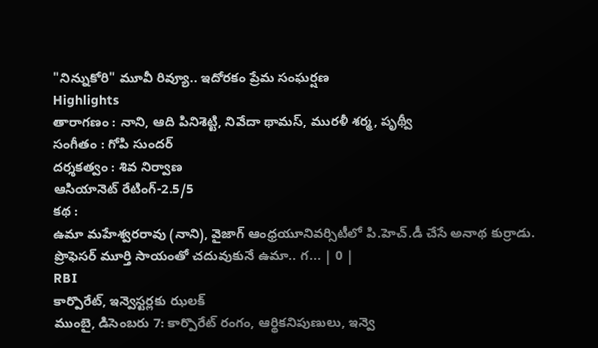"నిన్నుకోరి" మూవీ రివ్యూ.. ఇదోరకం ప్రేమ సంఘర్షణ
Highlights
తారాగణం : నాని, ఆది పినిశెట్టి, నివేదా థామస్, మురళీ శర్మ, పృథ్వీ
సంగీతం : గోపి సుందర్
దర్శకత్వం : శివ నిర్వాణ
ఆసియానెట్ రేటింగ్-2.5/5
కథ :
ఉమా మహేశ్వరరావు (నాని), వైజాగ్ ఆంధ్రయూనివర్సిటీలో పి.హెచ్.డీ చేసే అనాథ కుర్రాడు. ప్రొఫెసర్ మూర్తి సాయంతో చదువుకునే ఉమా.. గ... | 0 |
RBI
కార్పొరేట్, ఇన్వెస్టర్లకు ఝలక్
ముంబై, డిసెంబరు 7: కార్పొరేట్ రంగం, ఆర్థికనిపుణులు, ఇన్వె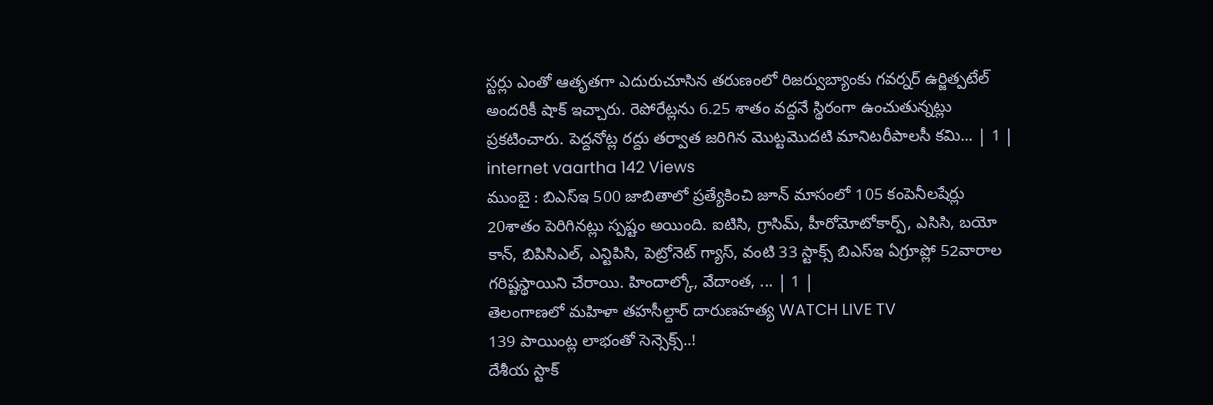స్టర్లు ఎంతో ఆతృతగా ఎదురుచూసిన తరుణంలో రిజర్వుబ్యాంకు గవర్నర్ ఉర్జిత్పటేల్ అందరికీ షాక్ ఇచ్చారు. రెపోరేట్లను 6.25 శాతం వద్దనే స్థిరంగా ఉంచుతున్నట్లు ప్రకటించారు. పెద్దనోట్ల రద్దు తర్వాత జరిగిన మొట్టమొదటి మానిటరీపాలసీ కమి... | 1 |
internet vaartha 142 Views
ముంబై : బిఎస్ఇ 500 జాబితాలో ప్రత్యేకించి జూన్ మాసంలో 105 కంపెనీలషేర్లు 20శాతం పెరిగినట్లు స్పష్టం అయింది. ఐటిసి, గ్రాసిమ్, హీరోమోటోకార్ప్, ఎసిసి, బయో కాన్, బిపిసిఎల్, ఎన్టిపిసి, పెట్రోనెట్ గ్యాస్, వంటి 33 స్టాక్స్ బిఎస్ఇ ఏగ్రూప్లో 52వారాల గరిష్టస్థాయిని చేరాయి. హిందాల్కో, వేదాంత, ... | 1 |
తెలంగాణలో మహిళా తహసీల్దార్ దారుణహత్య WATCH LIVE TV
139 పాయింట్ల లాభంతో సెన్సెక్స్..!
దేశీయ స్టాక్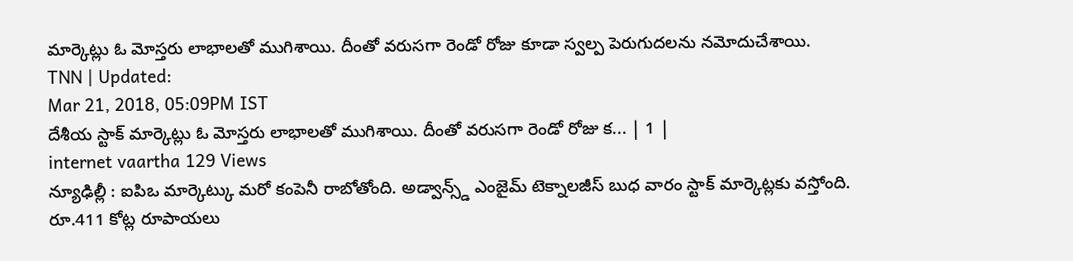మార్కెట్లు ఓ మోస్తరు లాభాలతో ముగిశాయి. దీంతో వరుసగా రెండో రోజు కూడా స్వల్ప పెరుగుదలను నమోదుచేశాయి.
TNN | Updated:
Mar 21, 2018, 05:09PM IST
దేశీయ స్టాక్ మార్కెట్లు ఓ మోస్తరు లాభాలతో ముగిశాయి. దీంతో వరుసగా రెండో రోజు క... | 1 |
internet vaartha 129 Views
న్యూఢిల్లీ : ఐపిఒ మార్కెట్కు మరో కంపెనీ రాబోతోంది. అడ్వాన్స్డ్ ఎంజైమ్ టెక్నాలజీస్ బుధ వారం స్టాక్ మార్కెట్లకు వస్తోంది. రూ.411 కోట్ల రూపాయలు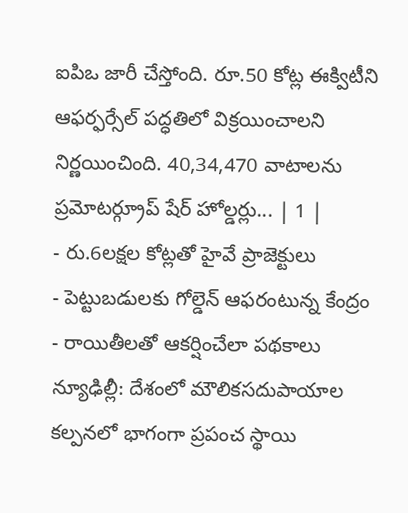ఐపిఒ జారీ చేస్తోంది. రూ.50 కోట్ల ఈక్విటీని ఆఫర్ఫర్సేల్ పద్ధతిలో విక్రయించాలని నిర్ణయించింది. 40,34,470 వాటాలను ప్రమోటర్గ్రూప్ షేర్ హోల్డర్లు... | 1 |
- రు.6లక్షల కోట్లతో హైవే ప్రాజెక్టులు
- పెట్టుబడులకు గోల్డెన్ ఆఫరంటున్న కేంద్రం
- రాయితీలతో ఆకర్షించేలా పథకాలు
న్యూఢిల్లీ: దేశంలో మౌలికసదుపాయాల కల్పనలో భాగంగా ప్రపంచ స్థాయి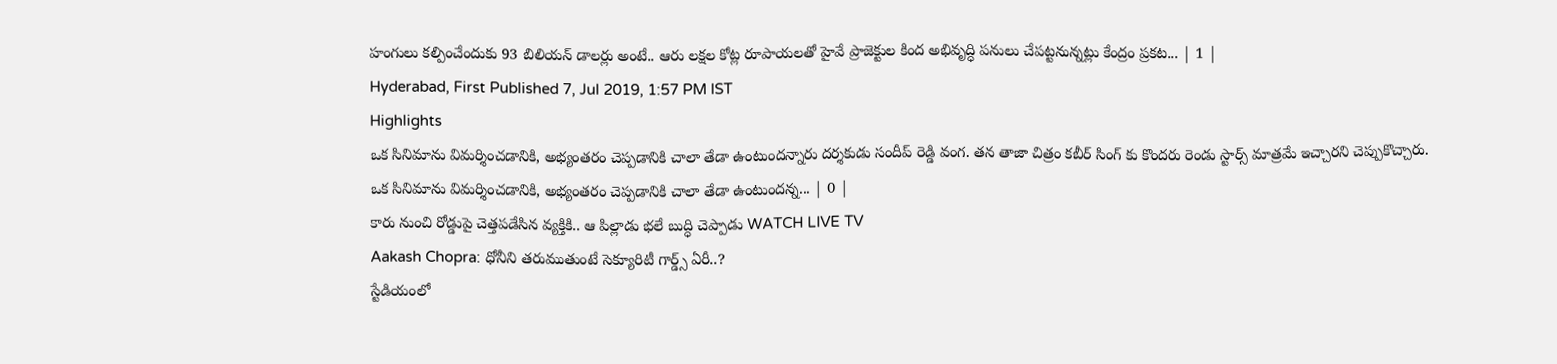హంగులు కల్పించేందుకు 93 బిలియన్ డాలర్లు అంటే.. ఆరు లక్షల కోట్ల రూపాయలతో హైవే ప్రాజెక్టుల కింద అభివృద్ధి పనులు చేపట్టనున్నట్లు కేంద్రం ప్రకట... | 1 |
Hyderabad, First Published 7, Jul 2019, 1:57 PM IST
Highlights
ఒక సినిమాను విమర్శించడానికి, అభ్యంతరం చెప్పడానికి చాలా తేడా ఉంటుందన్నారు దర్శకుడు సందీప్ రెడ్డి వంగ. తన తాజా చిత్రం కబీర్ సింగ్ కు కొందరు రెండు స్టార్స్ మాత్రమే ఇచ్చారని చెప్పుకొచ్చారు.
ఒక సినిమాను విమర్శించడానికి, అభ్యంతరం చెప్పడానికి చాలా తేడా ఉంటుందన్న... | 0 |
కారు నుంచి రోడ్డుపై చెత్తపడేసిన వ్యక్తికి.. ఆ పిల్లాడు భలే బుద్ధి చెప్పాడు WATCH LIVE TV
Aakash Chopra: ధోనీని తరుముతుంటే సెక్యూరిటీ గార్డ్స్ ఏరీ..?
స్టేడియంలో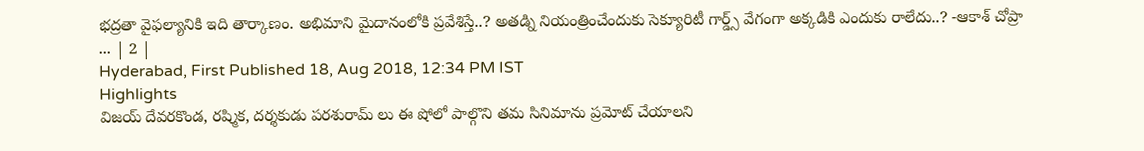భద్రతా వైఫల్యానికి ఇది తార్కాణం. అభిమాని మైదానంలోకి ప్రవేశిస్తే..? అతడ్ని నియంత్రించేందుకు సెక్యూరిటీ గార్డ్స్ వేగంగా అక్కడికి ఎందుకు రాలేదు..? -ఆకాశ్ చోప్రా
... | 2 |
Hyderabad, First Published 18, Aug 2018, 12:34 PM IST
Highlights
విజయ్ దేవరకొండ, రష్మిక, దర్శకుడు పరశురామ్ లు ఈ షోలో పాల్గొని తమ సినిమాను ప్రమోట్ చేయాలని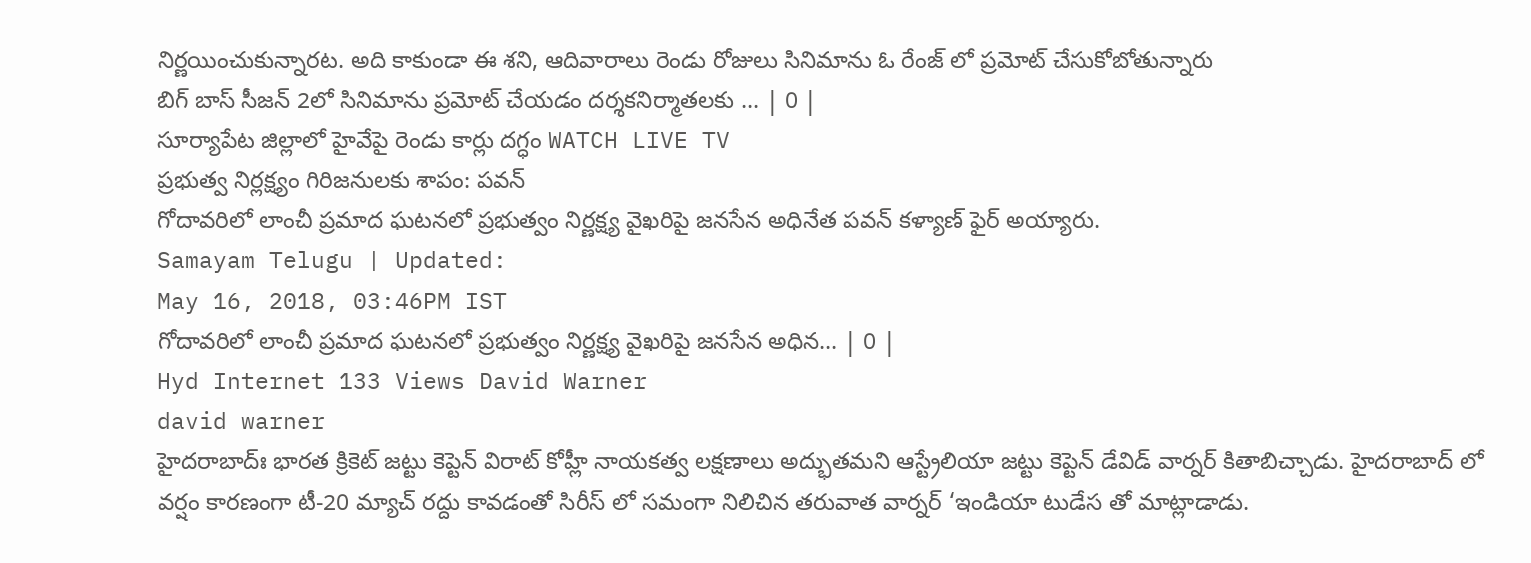నిర్ణయించుకున్నారట. అది కాకుండా ఈ శని, ఆదివారాలు రెండు రోజులు సినిమాను ఓ రేంజ్ లో ప్రమోట్ చేసుకోబోతున్నారు
బిగ్ బాస్ సీజన్ 2లో సినిమాను ప్రమోట్ చేయడం దర్శకనిర్మాతలకు ... | 0 |
సూర్యాపేట జిల్లాలో హైవేపై రెండు కార్లు దగ్ధం WATCH LIVE TV
ప్రభుత్వ నిర్లక్ష్యం గిరిజనులకు శాపం: పవన్
గోదావరిలో లాంచీ ప్రమాద ఘటనలో ప్రభుత్వం నిర్ణక్ష్య వైఖరిపై జనసేన అధినేత పవన్ కళ్యాణ్ ఫైర్ అయ్యారు.
Samayam Telugu | Updated:
May 16, 2018, 03:46PM IST
గోదావరిలో లాంచీ ప్రమాద ఘటనలో ప్రభుత్వం నిర్ణక్ష్య వైఖరిపై జనసేన అధిన... | 0 |
Hyd Internet 133 Views David Warner
david warner
హైదరాబాద్ః భారత క్రికెట్ జట్టు కెప్టెన్ విరాట్ కోహ్లీ నాయకత్వ లక్షణాలు అద్భుతమని ఆస్ట్రేలియా జట్టు కెప్టెన్ డేవిడ్ వార్నర్ కితాబిచ్చాడు. హైదరాబాద్ లో వర్షం కారణంగా టీ-20 మ్యాచ్ రద్దు కావడంతో సిరీస్ లో సమంగా నిలిచిన తరువాత వార్నర్ ‘ఇండియా టుడేస తో మాట్లాడాడు.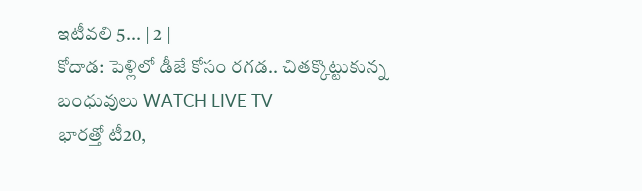ఇటీవలి 5... | 2 |
కోదాడ: పెళ్లిలో డీజే కోసం రగడ.. చితక్కొట్టుకున్న బంధువులు WATCH LIVE TV
భారత్తో టీ20,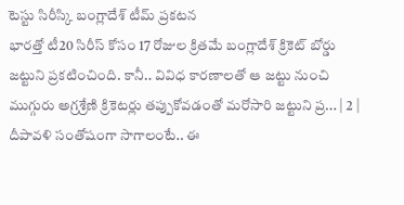టెస్టు సిరీస్కి బంగ్లాదేశ్ టీమ్ ప్రకటన
భారత్తో టీ20 సిరీస్ కోసం 17 రోజుల క్రితమే బంగ్లాదేశ్ క్రికెట్ బోర్డు జట్టుని ప్రకటించింది. కానీ.. వివిధ కారణాలతో ఆ జట్టు నుంచి ముగ్గురు అగ్రశ్రేణి క్రికెటర్లు తప్పుకోవడంతో మరోసారి జట్టుని ప్ర... | 2 |
దీపావళి సంతోషంగా సాగాలంటే.. ఈ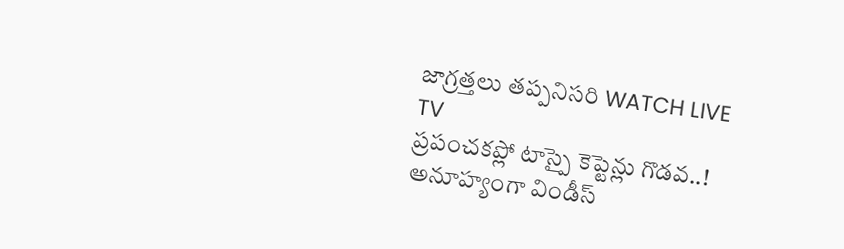జాగ్రత్తలు తప్పనిసరి WATCH LIVE TV
ప్రపంచకప్లో టాస్పై కెప్టెన్లు గొడవ..!
అనూహ్యంగా విండీస్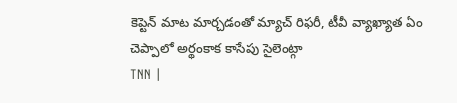కెప్టెన్ మాట మార్చడంతో మ్యాచ్ రిఫరీ, టీవీ వ్యాఖ్యాత ఏం చెప్పాలో అర్థంకాక కాసేపు సైలెంట్గా
TNN |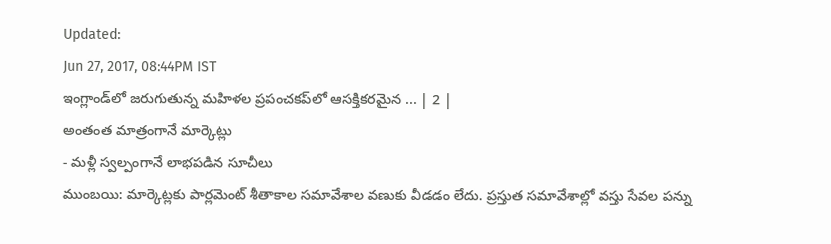Updated:
Jun 27, 2017, 08:44PM IST
ఇంగ్లాండ్‌లో జరుగుతున్న మహిళల ప్రపంచకప్‌లో ఆసక్తికరమైన ... | 2 |
అంతంత మాత్రంగానే మార్కెట్లు
- మళ్లీ స్వల్పంగానే లాభపడిన సూచీలు
ముంబయి: మార్కెట్లకు పార్లమెంట్ శీతాకాల సమావేశాల వణుకు వీడడం లేదు. ప్రస్తుత సమావేశాల్లో వస్తు సేవల పన్ను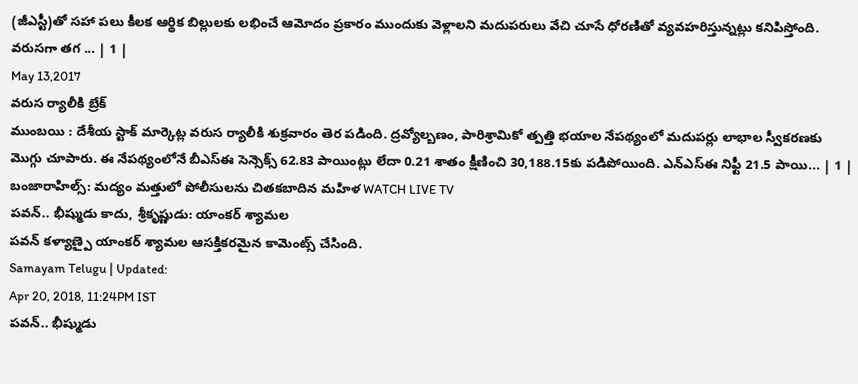(జీఎస్టీ)తో సహా పలు కీలక ఆర్థిక బిల్లులకు లభించే ఆమోదం ప్రకారం ముందుకు వెళ్లాలని మదుపరులు వేచి చూసే ధోరణితో వ్యవహరిస్తున్నట్లు కనిపిస్తోంది. వరుసగా తగ ... | 1 |
May 13,2017
వరుస ర్యాలీకి బ్రేక్
ముంబయి : దేశీయ స్టాక్ మార్కెట్ల వరుస ర్యాలీకి శుక్రవారం తెర పడింది. ద్రవ్యోల్బణం, పారిశ్రామికో త్పత్తి భయాల నేపథ్యంలో మదుపర్లు లాభాల స్వీకరణకు మొగ్గు చూపారు. ఈ నేపథ్యంలోనే బీఎస్ఈ సెన్సెక్స్ 62.83 పాయింట్లు లేదా 0.21 శాతం క్షీణించి 30,188.15కు పడిపోయింది. ఎన్ఎస్ఈ నిఫ్టీ 21.5 పాయి... | 1 |
బంజారాహిల్స్: మద్యం మత్తులో పోలీసులను చితకబాదిన మహిళ WATCH LIVE TV
పవన్.. భీష్ముడు కాదు, శ్రీకృష్ణుడు: యాంకర్ శ్యామల
పవన్ కళ్యాణ్పై యాంకర్ శ్యామల ఆసక్తికరమైన కామెంట్స్ చేసింది.
Samayam Telugu | Updated:
Apr 20, 2018, 11:24PM IST
పవన్.. భీష్ముడు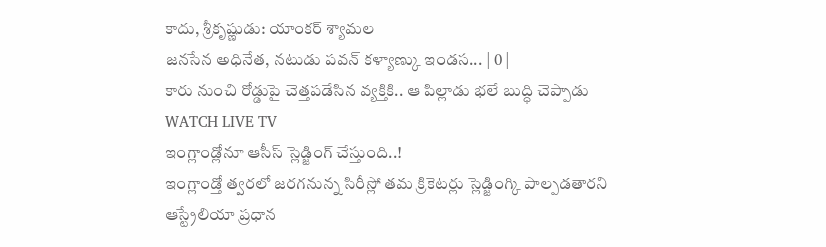కాదు, శ్రీకృష్ణుడు: యాంకర్ శ్యామల
జనసేన అధినేత, నటుడు పవన్ కళ్యాణ్కు ఇండస... | 0 |
కారు నుంచి రోడ్డుపై చెత్తపడేసిన వ్యక్తికి.. ఆ పిల్లాడు భలే బుద్ధి చెప్పాడు WATCH LIVE TV
ఇంగ్లాండ్లోనూ ఆసీస్ స్లెడ్జింగ్ చేస్తుంది..!
ఇంగ్లాండ్తో త్వరలో జరగనున్న సిరీస్లో తమ క్రికెటర్లు స్లెడ్జింగ్కి పాల్పడతారని ఆస్ట్రేలియా ప్రధాన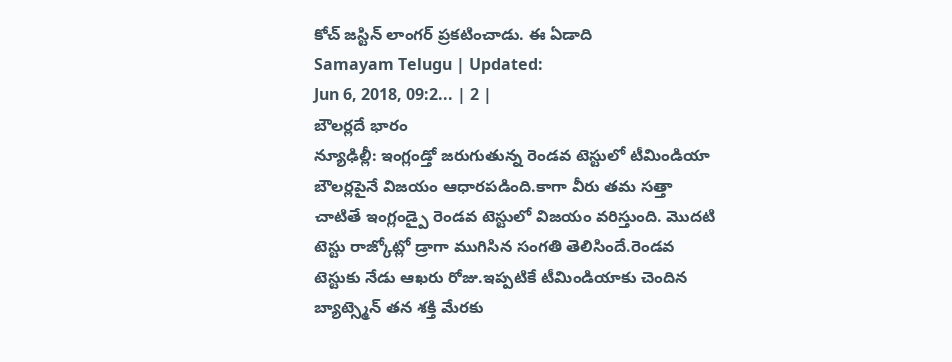కోచ్ జస్టిన్ లాంగర్ ప్రకటించాడు. ఈ ఏడాది
Samayam Telugu | Updated:
Jun 6, 2018, 09:2... | 2 |
బౌలర్లదే భారం
న్యూఢిల్లీ: ఇంగ్లండ్తో జరుగుతున్న రెండవ టెస్టులో టీమిండియా బౌలర్లపైనే విజయం ఆధారపడింది.కాగా వీరు తమ సత్తా చాటితే ఇంగ్లండ్పై రెండవ టెస్టులో విజయం వరిస్తుంది. మొదటి టెస్టు రాజ్కోట్లో డ్రాగా ముగిసిన సంగతి తెలిసిందే.రెండవ టెస్టుకు నేడు ఆఖరు రోజు.ఇప్పటికే టీమిండియాకు చెందిన బ్యాట్స్మెన్ తన శక్తి మేరకు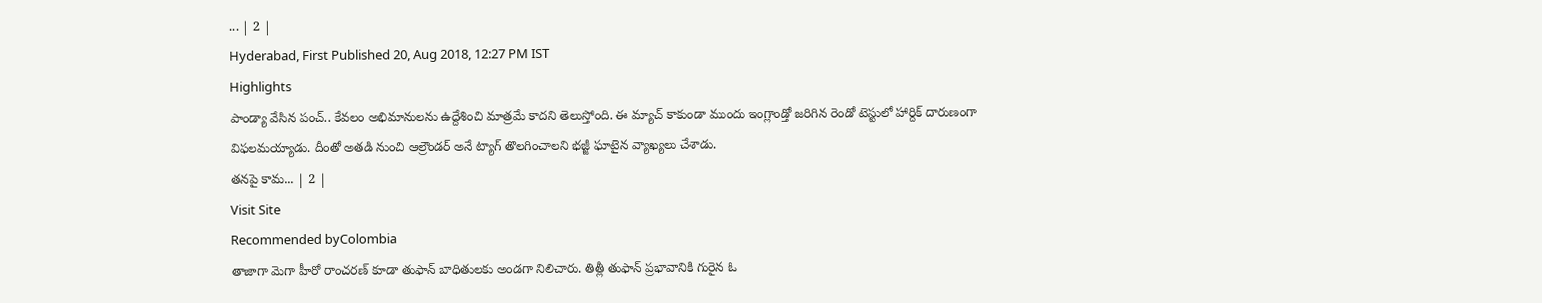... | 2 |
Hyderabad, First Published 20, Aug 2018, 12:27 PM IST
Highlights
పాండ్యా వేసిన పంచ్.. కేవలం అభిమానులను ఉద్దేశించి మాత్రమే కాదని తెలుస్తోంది. ఈ మ్యాచ్ కాకుండా ముందు ఇంగ్లాండ్తో జరిగిన రెండో టెస్టులో హార్దిక్ దారుణంగా విఫలమయ్యాడు. దీంతో అతడి నుంచి ఆల్రౌండర్ అనే ట్యాగ్ తొలగించాలని భజ్జీ ఘాటైన వ్యాఖ్యలు చేశాడు.
తనపై కామ... | 2 |
Visit Site
Recommended byColombia
తాజాగా మెగా హీరో రాంచరణ్ కూడా తుఫాన్ బాధితులకు అండగా నిలిచారు. తిత్లీ తుఫాన్ ప్రభావానికి గురైన ఓ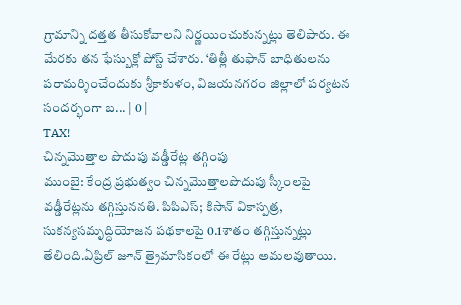గ్రామాన్ని దత్తత తీసుకోవాలని నిర్ణయించుకున్నట్లు తెలిపారు. ఈ మేరకు తన ఫేస్బుక్లో పోస్ట్ చేశారు. ‘తిత్లీ తుఫాన్ బాధితులను పరామర్శించేందుకు శ్రీకాకుళం, విజయనగరం జిల్లాలో పర్యటన సందర్భంగా బ... | 0 |
TAX!
చిన్నమొత్తాల పొదుపు వడ్డీరేట్ల తగ్గింపు
ముంబై: కేంద్ర ప్రభుత్వం చిన్నమొత్తాలపొదుపు స్కీంలపై వడ్డీరేట్లను తగ్గిస్తుననతి. పిపిఎస్; కిసాన్ వికాస్పత్ర, సుకన్యసమృద్ధియోజన పథకాలపై 0.1శాతం తగ్గిస్తున్నట్లు తేలింది.ఏప్రిల్ జూన్ త్రైమాసికంలో ఈ రేట్లు అమలవుతాయి.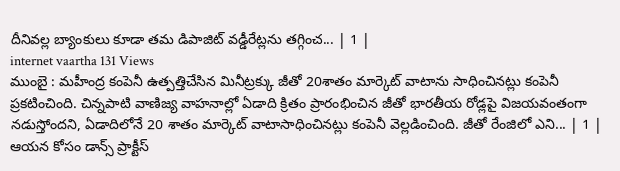దీనివల్ల బ్యాంకులు కూడా తమ డిపాజిట్ వడ్డీరేట్లను తగ్గించ... | 1 |
internet vaartha 131 Views
ముంబై : మహీంద్ర కంపెనీ ఉత్పత్తిచేసిన మినీట్రక్కు జీతో 20శాతం మార్కెట్ వాటాను సాధించినట్లు కంపెనీ ప్రకటించింది. చిన్నపాటి వాణిజ్య వాహనాల్లో ఏడాది క్రితం ప్రారంభించిన జీతో భారతీయ రోడ్లపై విజయవంతంగా నడుస్తోందని, ఏడాదిలోనే 20 శాతం మార్కెట్ వాటాసాధించినట్లు కంపెనీ వెల్లడించింది. జీతో రేంజిలో ఎని... | 1 |
ఆయన కోసం డాన్స్ ప్రాక్టీస్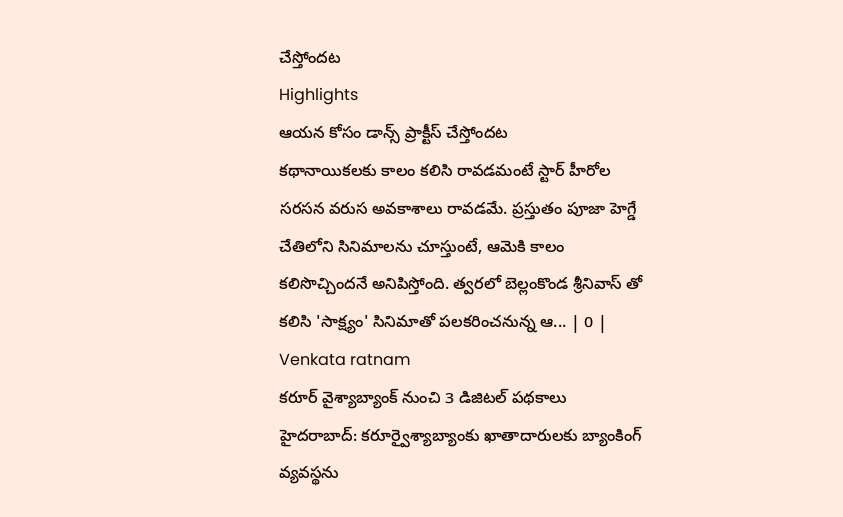చేస్తోందట
Highlights
ఆయన కోసం డాన్స్ ప్రాక్టీస్ చేస్తోందట
కథానాయికలకు కాలం కలిసి రావడమంటే స్టార్ హీరోల సరసన వరుస అవకాశాలు రావడమే. ప్రస్తుతం పూజా హెగ్డే చేతిలోని సినిమాలను చూస్తుంటే, ఆమెకి కాలం కలిసొచ్చిందనే అనిపిస్తోంది. త్వరలో బెల్లంకొండ శ్రీనివాస్ తో కలిసి 'సాక్ష్యం' సినిమాతో పలకరించనున్న ఆ... | 0 |
Venkata ratnam
కరూర్ వైశ్యాబ్యాంక్ నుంచి 3 డిజిటల్ పథకాలు
హైదరాబాద్: కరూర్వైశ్యాబ్యాంకు ఖాతాదారులకు బ్యాంకింగ్ వ్యవస్థను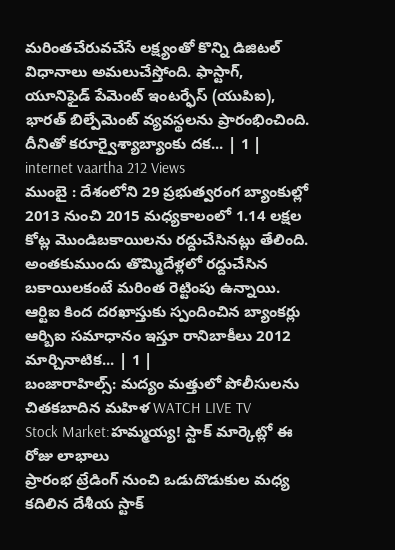మరింతచేరువచేసే లక్ష్యంతో కొన్ని డిజిటల్ విధానాలు అమలుచేస్తోంది. ఫాస్టాగ్, యూనిఫైడ్ పేమెంట్ ఇంటర్ఫేస్ (యుపిఐ), భారత్ బిల్పేమెంట్ వ్యవస్థలను ప్రారంభించింది. దీనితో కరూర్వైశ్యాబ్యాంకు దక... | 1 |
internet vaartha 212 Views
ముంబై : దేశంలోని 29 ప్రభుత్వరంగ బ్యాంకుల్లో 2013 నుంచి 2015 మధ్యకాలంలో 1.14 లక్షల కోట్ల మొండిబకాయిలను రద్దుచేసినట్లు తేలింది. అంతకుముందు తొమ్మిదేళ్లలో రద్దుచేసిన బకాయిలకంటే మరింత రెట్టింపు ఉన్నాయి. ఆర్టిఐ కింద దరఖాస్తుకు స్పందించిన బ్యాంకర్లు ఆర్బిఐ సమాధానం ఇస్తూ రానిబాకీలు 2012 మార్చినాటిక... | 1 |
బంజారాహిల్స్: మద్యం మత్తులో పోలీసులను చితకబాదిన మహిళ WATCH LIVE TV
Stock Market:హమ్మయ్య! స్టాక్ మార్కెట్లో ఈ రోజు లాభాలు
ప్రారంభ ట్రేడింగ్ నుంచి ఒడుదొడుకుల మధ్య కదిలిన దేశీయ స్టాక్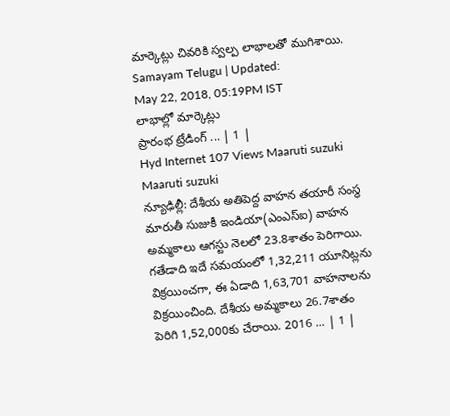మార్కెట్లు చివరికి స్వల్ప లాభాలతో ముగిశాయి.
Samayam Telugu | Updated:
May 22, 2018, 05:19PM IST
లాభాల్లో మార్కెట్లు
ప్రారంభ ట్రేడింగ్ ... | 1 |
Hyd Internet 107 Views Maaruti suzuki
Maaruti suzuki
న్యూఢిల్లీ: దేశీయ అతిపెద్ద వాహన తయారీ సంస్థ మారుతీ సుజుకీ ఇండియా(ఎంఎస్ఐ) వాహన అమ్మకాలు ఆగస్టు నెలలో 23.8శాతం పెరిగాయి. గతేడాది ఇదే సమయంలో 1,32,211 యూనిట్లను విక్రయించగా, ఈ ఏడాది 1,63,701 వాహనాలను విక్రయించింది. దేశీయ అమ్మకాలు 26.7శాతం పెరిగి 1,52,000కు చేరాయి. 2016 ... | 1 |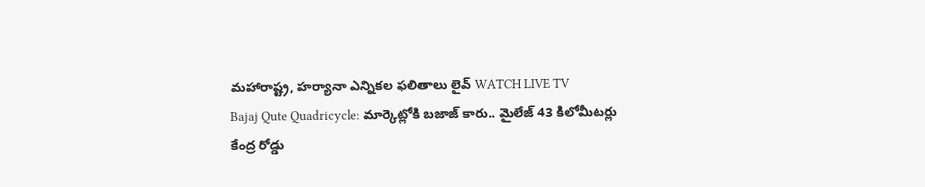మహారాష్ట్ర, హర్యానా ఎన్నికల ఫలితాలు లైవ్ WATCH LIVE TV
Bajaj Qute Quadricycle: మార్కెట్లోకి బజాజ్ కారు.. మైలేజ్ 43 కిలోమీటర్లు
కేంద్ర రోడ్డు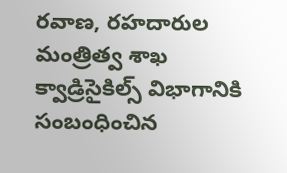రవాణ, రహదారుల మంత్రిత్వ శాఖ క్వాడ్రిసైకిల్స్ విభాగానికి సంబంధించిన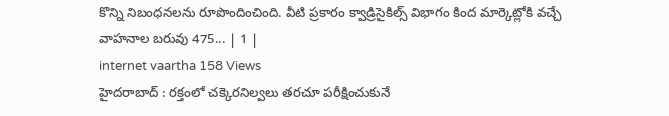కొన్ని నిబంధనలను రూపొందించింది. వీటి ప్రకారం క్వాడ్రిసైకిల్స్ విభాగం కింద మార్కెట్లోకి వచ్చే వాహనాల బరువు 475... | 1 |
internet vaartha 158 Views
హైదరాబాద్ : రక్తంలో చక్కెరనిల్వలు తరచూ పరీక్షించుకునే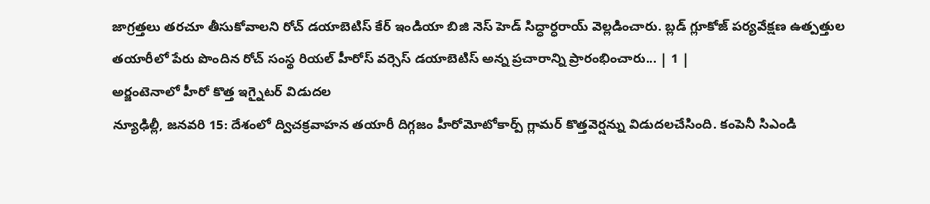జాగ్రత్తలు తరచూ తీసుకోవాలని రోచ్ డయాబెటిస్ కేర్ ఇండియా బిజి నెస్ హెడ్ సిద్ధార్ధరాయ్ వెల్లడించారు. బ్లడ్ గ్లూకోజ్ పర్యవేక్షణ ఉత్పత్తుల తయారీలో పేరు పొందిన రోచ్ సంస్థ రియల్ హీరోస్ వర్సెస్ డయాబెటిస్ అన్న ప్రచారాన్ని ప్రారంభించారు... | 1 |
అర్జంటెనాలో హీరో కొత్త ఇగ్నైటర్ విడుదల
న్యూఢిల్లీ, జనవరి 15: దేశంలో ద్విచక్రవాహన తయారీ దిగ్గజం హీరోమోటోకార్ప్ గ్లామర్ కొత్తవెర్షన్ను విడుదలచేసింది. కంపెనీ సిఎండి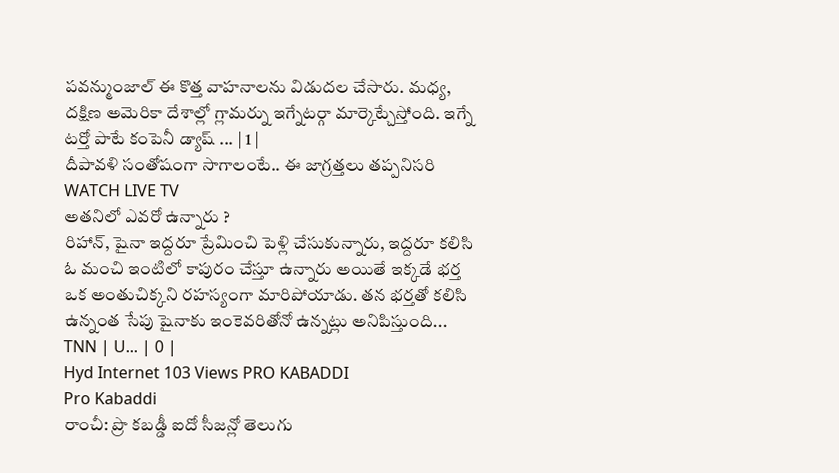పవన్ముంజాల్ ఈ కొత్త వాహనాలను విడుదల చేసారు. మధ్య, దక్షిణ అమెరికా దేశాల్లో గ్లామర్ను ఇగ్నేటర్గా మార్కెట్చేస్తోంది. ఇగ్నే టర్తో పాటే కంపెనీ డ్యాష్ ... | 1 |
దీపావళి సంతోషంగా సాగాలంటే.. ఈ జాగ్రత్తలు తప్పనిసరి WATCH LIVE TV
అతనిలో ఎవరో ఉన్నారు ?
రిహాన్, షైనా ఇద్దరూ ప్రేమించి పెళ్లి చేసుకున్నారు, ఇద్దరూ కలిసి ఓ మంచి ఇంటిలో కాపురం చేస్తూ ఉన్నారు అయితే ఇక్కడే భర్త ఒక అంతుచిక్కని రహస్యంగా మారిపోయాడు. తన భర్తతో కలిసి ఉన్నంత సేపు షైనాకు ఇంకెవరితోనో ఉన్నట్లు అనిపిస్తుంది...
TNN | U... | 0 |
Hyd Internet 103 Views PRO KABADDI
Pro Kabaddi
రాంచీ: ప్రొ కబడ్డీ ఐదో సీజన్లో తెలుగు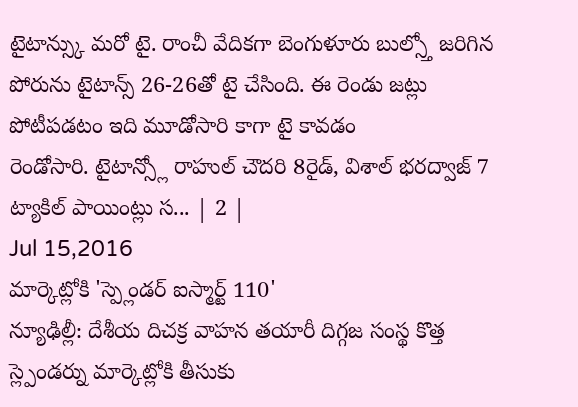టైటాన్స్కు మరో టై. రాంచీ వేదికగా బెంగుళూరు బుల్స్తో జరిగిన
పోరును టైటాన్స్ 26-26తో టై చేసింది. ఈ రెండు జట్లు పోటీపడటం ఇది మూడోసారి కాగా టై కావడం
రెండోసారి. టైటాన్స్లో రాహుల్ చౌదరి 8రైడ్, విశాల్ భరద్వాజ్ 7 ట్యాకిల్ పాయింట్లు స... | 2 |
Jul 15,2016
మార్కెట్లోకి 'స్ప్లెండర్ ఐస్మార్ట్ 110'
న్యూఢిల్లీ: దేశీయ దిచక్ర వాహన తయారీ దిగ్గజ సంస్థ కొత్త స్ల్పెండర్ను మార్కెట్లోకి తీసుకు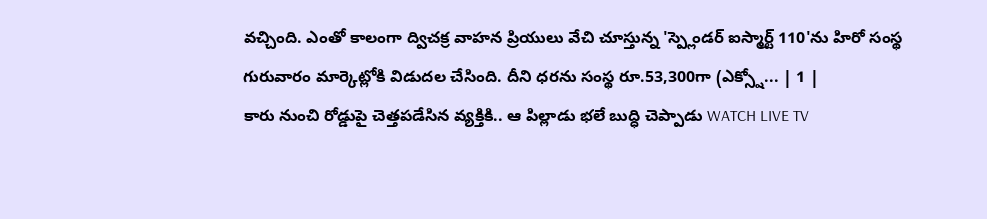వచ్చింది. ఎంతో కాలంగా ద్విచక్ర వాహన ప్రియులు వేచి చూస్తున్న 'స్ప్లెండర్ ఐస్మార్ట్ 110'ను హిరో సంస్థ గురువారం మార్కెట్లోకి విడుదల చేసింది. దీని ధరను సంస్థ రూ.53,300గా (ఎక్స్షో... | 1 |
కారు నుంచి రోడ్డుపై చెత్తపడేసిన వ్యక్తికి.. ఆ పిల్లాడు భలే బుద్ధి చెప్పాడు WATCH LIVE TV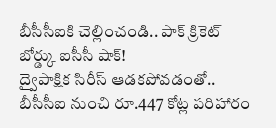బీసీసీఐకి చెల్లించండి.. పాక్ క్రికెట్ బోర్డ్కు ఐసీసీ షాక్!
ద్వైపాక్షిక సిరీస్ ఆడకపోవడంతో.. బీసీసీఐ నుంచి రూ.447 కోట్ల పరిహారం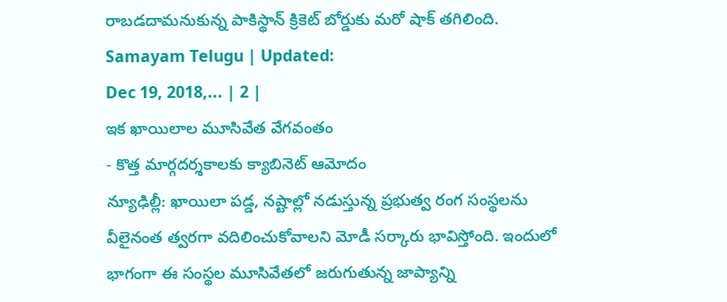రాబడదామనుకున్న పాకిస్థాన్ క్రికెట్ బోర్డుకు మరో షాక్ తగిలింది.
Samayam Telugu | Updated:
Dec 19, 2018,... | 2 |
ఇక ఖాయిలాల మూసివేత వేగవంతం
- కొత్త మార్గదర్శకాలకు క్యాబినెట్ ఆమోదం
న్యూఢిల్లీ: ఖాయిలా పడ్డ, నష్టాల్లో నడుస్తున్న ప్రభుత్వ రంగ సంస్థలను వీలైనంత త్వరగా వదిలించుకోవాలని మోడీ సర్కారు భావిస్తోంది. ఇందులో భాగంగా ఈ సంస్థల మూసివేతలో జరుగుతున్న జాప్యాన్ని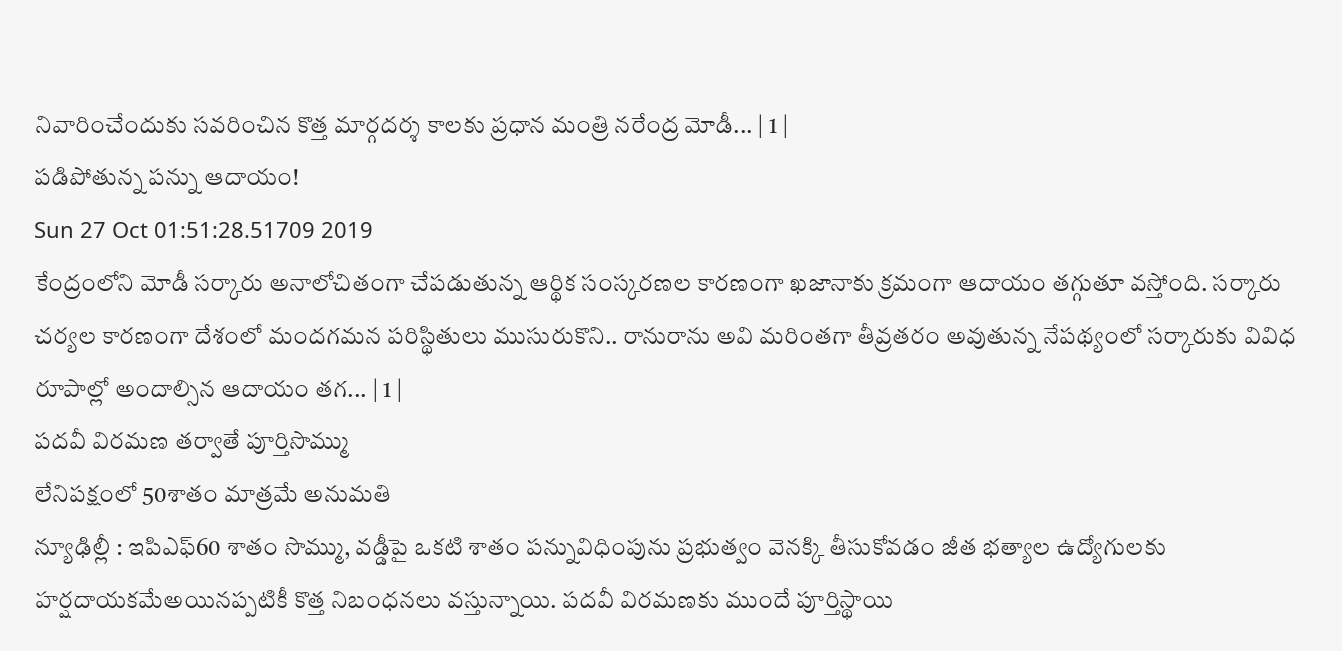నివారించేందుకు సవరించిన కొత్త మార్గదర్శ కాలకు ప్రధాన మంత్రి నరేంద్ర మోడీ... | 1 |
పడిపోతున్న పన్ను ఆదాయం!
Sun 27 Oct 01:51:28.51709 2019
కేంద్రంలోని మోడీ సర్కారు అనాలోచితంగా చేపడుతున్న ఆర్థిక సంస్కరణల కారణంగా ఖజానాకు క్రమంగా ఆదాయం తగ్గుతూ వస్తోంది. సర్కారు చర్యల కారణంగా దేశంలో మందగమన పరిస్థితులు ముసురుకొని.. రానురాను అవి మరింతగా తీవ్రతరం అవుతున్న నేపథ్యంలో సర్కారుకు వివిధ రూపాల్లో అందాల్సిన ఆదాయం తగ... | 1 |
పదవీ విరమణ తర్వాతే పూర్తిసొమ్ము
లేనిపక్షంలో 50శాతం మాత్రమే అనుమతి
న్యూఢిల్లీ : ఇపిఎఫ్60 శాతం సొమ్ము, వడ్డీపై ఒకటి శాతం పన్నువిధింపును ప్రభుత్వం వెనక్కి తీసుకోవడం జీత భత్యాల ఉద్యోగులకు హర్షదాయకమేఅయినప్పటికీ కొత్త నిబంధనలు వస్తున్నాయి. పదవీ విరమణకు ముందే పూర్తిస్థాయి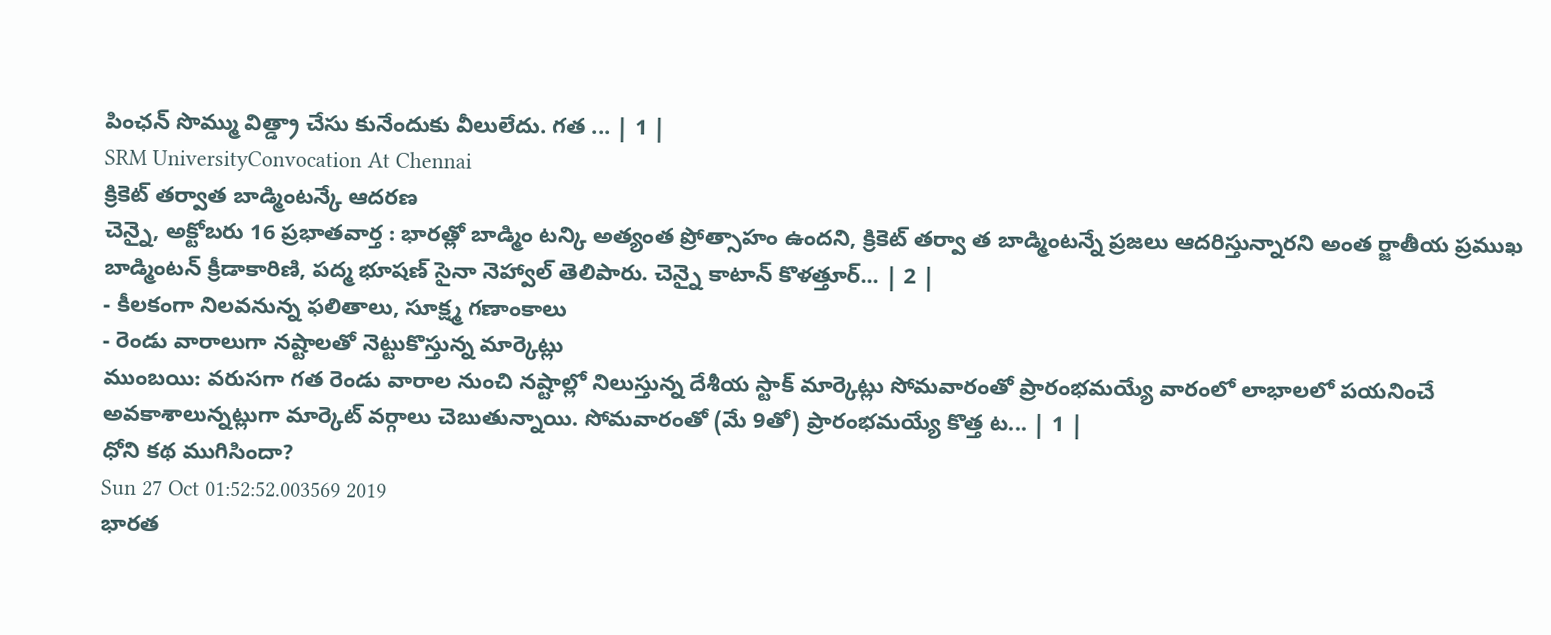పింఛన్ సొమ్ము విత్డ్రా చేసు కునేందుకు వీలులేదు. గత ... | 1 |
SRM UniversityConvocation At Chennai
క్రికెట్ తర్వాత బాడ్మింటన్కే ఆదరణ
చెన్నై, అక్టోబరు 16 ప్రభాతవార్త : భారత్లో బాడ్మిం టన్కి అత్యంత ప్రోత్సాహం ఉందని, క్రికెట్ తర్వా త బాడ్మింటన్నే ప్రజలు ఆదరిస్తున్నారని అంత ర్జాతీయ ప్రముఖ బాడ్మింటన్ క్రీడాకారిణి, పద్మ భూషణ్ సైనా నెహ్వాల్ తెలిపారు. చెన్నై కాటాన్ కొళత్తూర్... | 2 |
- కీలకంగా నిలవనున్న ఫలితాలు, సూక్ష్మ గణాంకాలు
- రెండు వారాలుగా నష్టాలతో నెట్టుకొస్తున్న మార్కెట్లు
ముంబయి: వరుసగా గత రెండు వారాల నుంచి నష్టాల్లో నిలుస్తున్న దేశీయ స్టాక్ మార్కెట్లు సోమవారంతో ప్రారంభమయ్యే వారంలో లాభాలలో పయనించే అవకాశాలున్నట్లుగా మార్కెట్ వర్గాలు చెబుతున్నాయి. సోమవారంతో (మే 9తో) ప్రారంభమయ్యే కొత్త ట... | 1 |
ధోని కథ ముగిసిందా?
Sun 27 Oct 01:52:52.003569 2019
భారత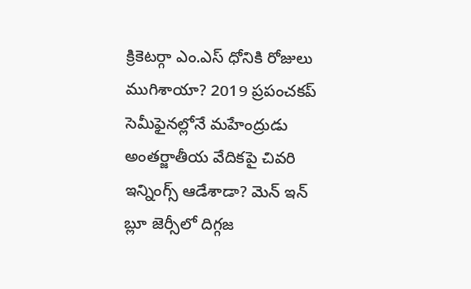క్రికెటర్గా ఎం.ఎస్ ధోనికి రోజులు ముగిశాయా? 2019 ప్రపంచకప్ సెమీఫైనల్లోనే మహేంద్రుడు అంతర్జాతీయ వేదికపై చివరి ఇన్నింగ్స్ ఆడేశాడా? మెన్ ఇన్ బ్లూ జెర్సీలో దిగ్గజ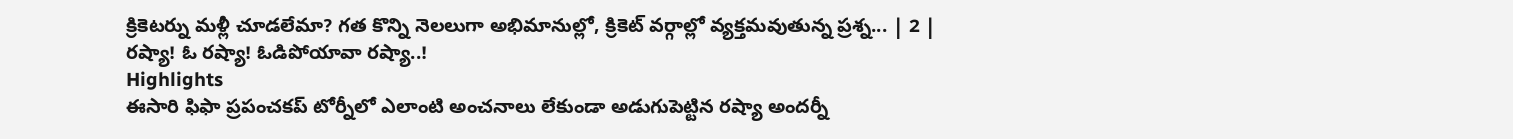క్రికెటర్ను మళ్లీ చూడలేమా? గత కొన్ని నెలలుగా అభిమానుల్లో, క్రికెట్ వర్గాల్లో వ్యక్తమవుతున్న ప్రశ్న... | 2 |
రష్యా! ఓ రష్యా! ఓడిపోయావా రష్యా..!
Highlights
ఈసారి ఫిఫా ప్రపంచకప్ టోర్నీలో ఎలాంటి అంచనాలు లేకుండా అడుగుపెట్టిన రష్యా అందర్నీ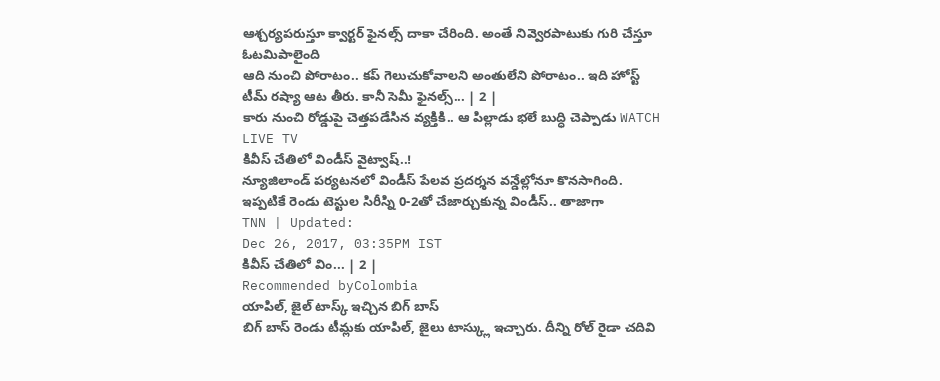ఆశ్చర్యపరుస్తూ క్వార్టర్ ఫైనల్స్ దాకా చేరింది. అంతే నివ్వెరపాటుకు గురి చేస్తూ ఓటమిపాలైంది
ఆది నుంచి పోరాటం.. కప్ గెలుచుకోవాలని అంతులేని పోరాటం.. ఇది హోస్ట్ టీమ్ రష్యా ఆట తీరు. కానీ సెమీ ఫైనల్స్... | 2 |
కారు నుంచి రోడ్డుపై చెత్తపడేసిన వ్యక్తికి.. ఆ పిల్లాడు భలే బుద్ధి చెప్పాడు WATCH LIVE TV
కివీస్ చేతిలో విండీస్ వైట్వాష్..!
న్యూజిలాండ్ పర్యటనలో విండీస్ పేలవ ప్రదర్శన వన్డేల్లోనూ కొనసాగింది. ఇప్పటికే రెండు టెస్టుల సిరీస్ని 0-2తో చేజార్చుకున్న విండీస్.. తాజాగా
TNN | Updated:
Dec 26, 2017, 03:35PM IST
కివీస్ చేతిలో విం... | 2 |
Recommended byColombia
యాపిల్, జైల్ టాస్క్ ఇచ్చిన బిగ్ బాస్
బిగ్ బాస్ రెండు టీమ్లకు యాపిల్, జైలు టాస్క్లు ఇచ్చారు. దీన్ని రోల్ రైడా చదివి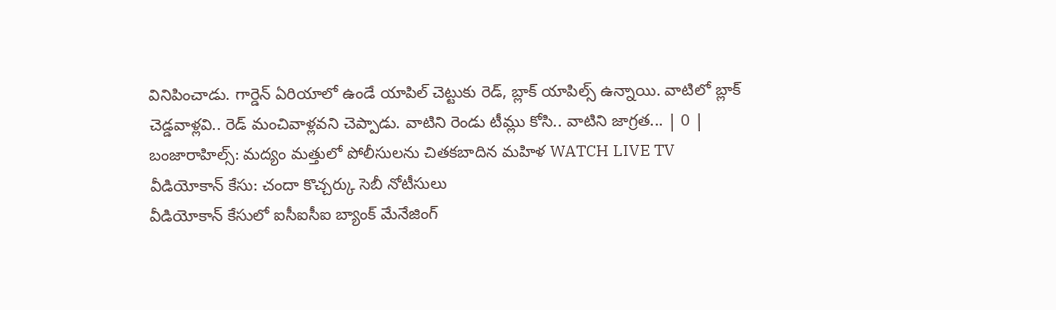వినిపించాడు. గార్డెన్ ఏరియాలో ఉండే యాపిల్ చెట్టుకు రెడ్, బ్లాక్ యాపిల్స్ ఉన్నాయి. వాటిలో బ్లాక్ చెడ్డవాళ్లవి.. రెడ్ మంచివాళ్లవని చెప్పాడు. వాటిని రెండు టీమ్లు కోసి.. వాటిని జాగ్రత... | 0 |
బంజారాహిల్స్: మద్యం మత్తులో పోలీసులను చితకబాదిన మహిళ WATCH LIVE TV
వీడియోకాన్ కేసు: చందా కొచ్చర్కు సెబీ నోటీసులు
వీడియోకాన్ కేసులో ఐసీఐసీఐ బ్యాంక్ మేనేజింగ్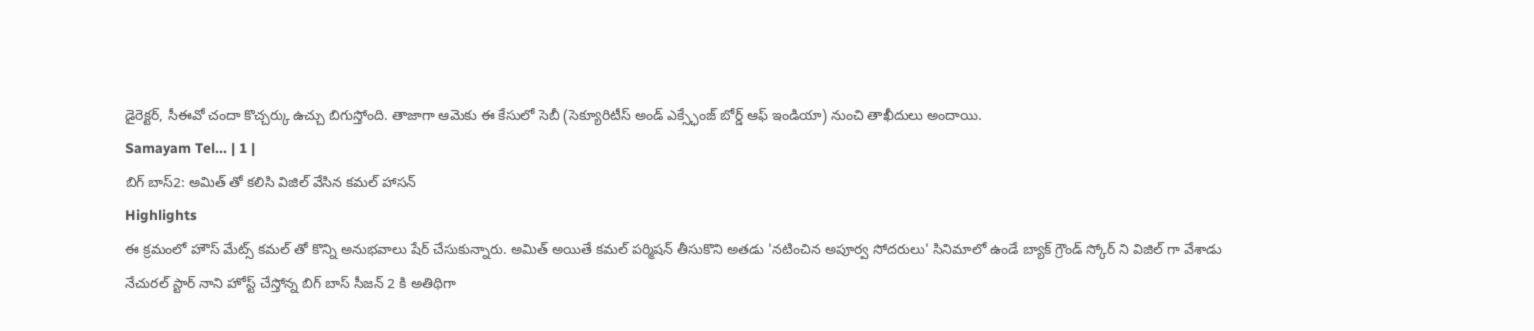డైరెక్టర్, సీఈవో చందా కొచ్చర్కు ఉచ్చు బిగుస్తోంది. తాజాగా ఆమెకు ఈ కేసులో సెబీ (సెక్యూరిటీస్ అండ్ ఎక్స్ఛేంజ్ బోర్డ్ ఆఫ్ ఇండియా) నుంచి తాఖీదులు అందాయి.
Samayam Tel... | 1 |
బిగ్ బాస్2: అమిత్ తో కలిసి విజిల్ వేసిన కమల్ హాసన్
Highlights
ఈ క్రమంలో హౌస్ మేట్స్ కమల్ తో కొన్ని అనుభవాలు షేర్ చేసుకున్నారు. అమిత్ అయితే కమల్ పర్మిషన్ తీసుకొని అతడు 'నటించిన అపూర్వ సోదరులు' సినిమాలో ఉండే బ్యాక్ గ్రౌండ్ స్కోర్ ని విజిల్ గా వేశాడు
నేచురల్ స్టార్ నాని హోస్ట్ చేస్తోన్న బిగ్ బాస్ సీజన్ 2 కి అతిథిగా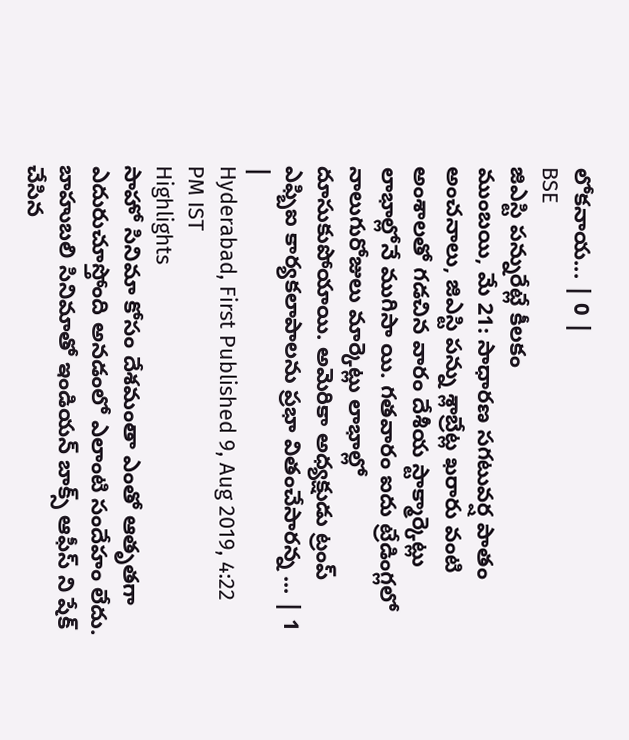లోకనాయ... | 0 |
BSE
జిఎస్టి పన్నురేట్లే కీలకం
ముంబయి, మే 21: సాధారణ సగటువర్ష పాతం అంచనాలు, జిఎస్టి పన్ను శ్లాబ్రేట్ల ఖరారు వంటి అంశాలతో గడచిన వారం దేశీయ స్టాక్మార్కెట్లు లాభాల్లోనే ముగిసా యి. గతవారం ఐదు ట్రేడింగ్లలో నాలుగురోజులు మార్కెట్లు లాభాల్లో దూసుకుపోయాయి. అమెరికా అధ్యక్షుడు ట్రంప్ ఎఫ్బిఐ కార్యకలాపాలను ప్రభా వితంచేసారన్న ... | 1 |
Hyderabad, First Published 9, Aug 2019, 4:22 PM IST
Highlights
సాహో సినిమా కోసం దేశమంతా ఎంతో ఆతృతగా ఎదురుచూస్తోంది అనడంలో ఎలాంటి సందేహం లేదు. బాహుబలి సినిమాతో ఇండియన్ బాక్స్ ఆఫీస్ ని షేక్ చేసిన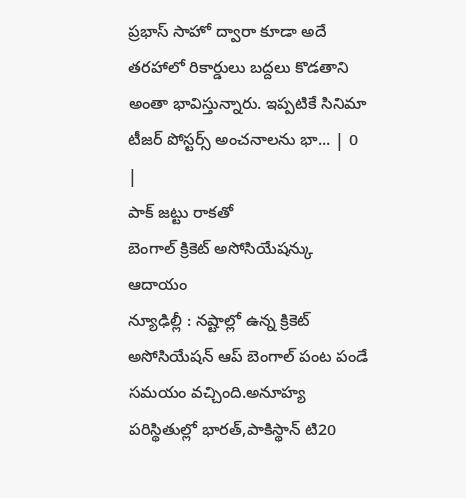ప్రభాస్ సాహో ద్వారా కూడా అదే తరహాలో రికార్డులు బద్దలు కొడతాని అంతా భావిస్తున్నారు. ఇప్పటికే సినిమా టీజర్ పోస్టర్స్ అంచనాలను భా... | 0 |
పాక్ జట్టు రాకతో
బెంగాల్ క్రికెట్ అసోసియేషన్కు ఆదాయం
న్యూఢిల్లీ : నష్టాల్లో ఉన్న క్రికెట్ అసోసియేషన్ ఆప్ బెంగాల్ పంట పండే సమయం వచ్చింది.అనూహ్య పరిస్థితుల్లో భారత్,పాకిస్థాన్ టి20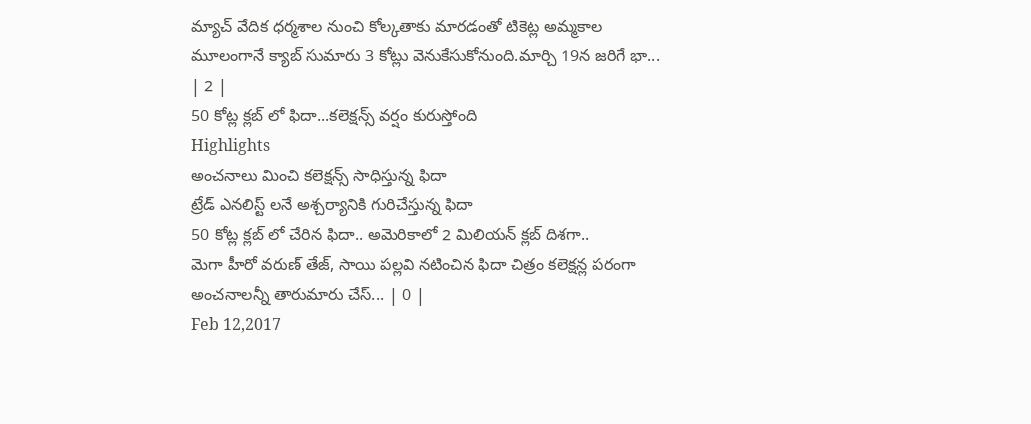మ్యాచ్ వేదిక ధర్మశాల నుంచి కోల్కతాకు మారడంతో టికెట్ల అమ్మకాల మూలంగానే క్యాబ్ సుమారు 3 కోట్లు వెనుకేసుకోనుంది.మార్చి 19న జరిగే భా... | 2 |
50 కోట్ల క్లబ్ లో ఫిదా...కలెక్షన్స్ వర్షం కురుస్తోంది
Highlights
అంచనాలు మించి కలెక్షన్స్ సాధిస్తున్న ఫిదా
ట్రేడ్ ఎనలిస్ట్ లనే అశ్చర్యానికి గురిచేస్తున్న ఫిదా
50 కోట్ల క్లబ్ లో చేరిన ఫిదా.. అమెరికాలో 2 మిలియన్ క్లబ్ దిశగా..
మెగా హీరో వరుణ్ తేజ్, సాయి పల్లవి నటించిన ఫిదా చిత్రం కలెక్షన్ల పరంగా అంచనాలన్నీ తారుమారు చేస్... | 0 |
Feb 12,2017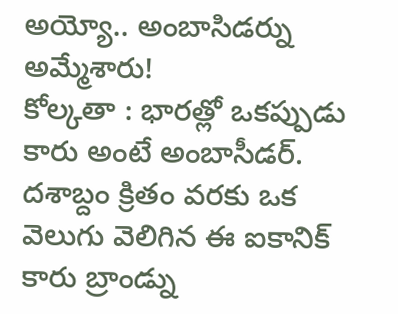అయ్యో.. అంబాసిడర్ను అమ్మేశారు!
కోల్కతా : భారత్లో ఒకప్పుడు కారు అంటే అంబాసీడర్. దశాబ్దం క్రితం వరకు ఒక వెలుగు వెలిగిన ఈ ఐకానిక్ కారు బ్రాండ్ను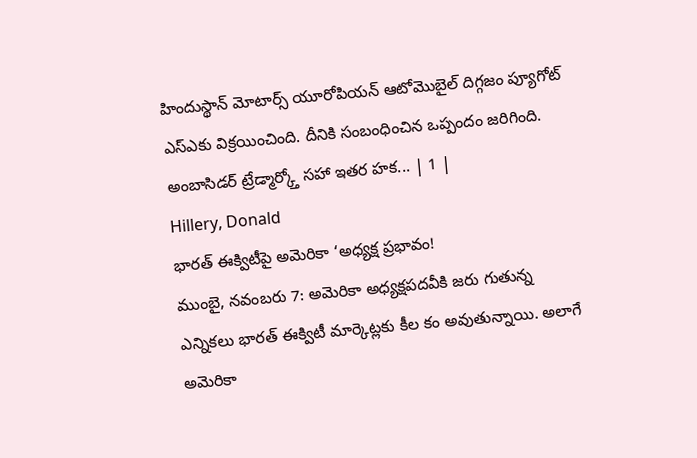హిందుస్థాన్ మోటార్స్ యూరోపియన్ ఆటోమొబైల్ దిగ్గజం ప్యూగోట్ ఎస్ఎకు విక్రయించింది. దీనికి సంబంధించిన ఒప్పందం జరిగింది. అంబాసిడర్ ట్రేడ్మార్క్తో సహా ఇతర హక... | 1 |
Hillery, Donald
భారత్ ఈక్విటీపై అమెరికా ‘అధ్యక్ష ప్రభావం!
ముంబై, నవంబరు 7: అమెరికా అధ్యక్షపదవీకి జరు గుతున్న ఎన్నికలు భారత్ ఈక్విటీ మార్కెట్లకు కీల కం అవుతున్నాయి. అలాగే అమెరికా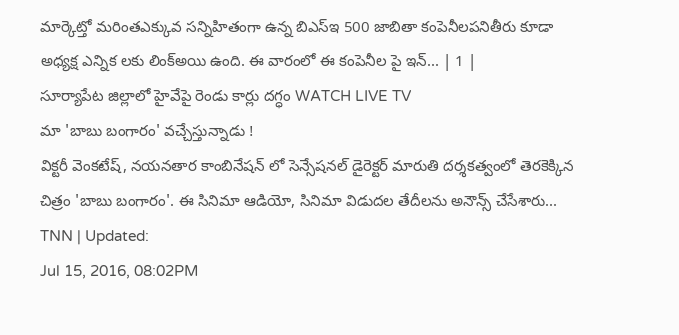మార్కెట్తో మరింతఎక్కువ సన్నిహితంగా ఉన్న బిఎస్ఇ 500 జాబితా కంపెనీలపనితీరు కూడా అధ్యక్ష ఎన్నిక లకు లింక్అయి ఉంది. ఈ వారంలో ఈ కంపెనీల పై ఇన్... | 1 |
సూర్యాపేట జిల్లాలో హైవేపై రెండు కార్లు దగ్ధం WATCH LIVE TV
మా 'బాబు బంగారం' వచ్చేస్తున్నాడు !
విక్టరీ వెంకటేష్, నయనతార కాంబినేషన్ లో సెన్సేషనల్ డైరెక్టర్ మారుతి దర్శకత్వంలో తెరకెక్కిన చిత్రం 'బాబు బంగారం'. ఈ సినిమా ఆడియో, సినిమా విడుదల తేదీలను అనౌన్స్ చేసేశారు...
TNN | Updated:
Jul 15, 2016, 08:02PM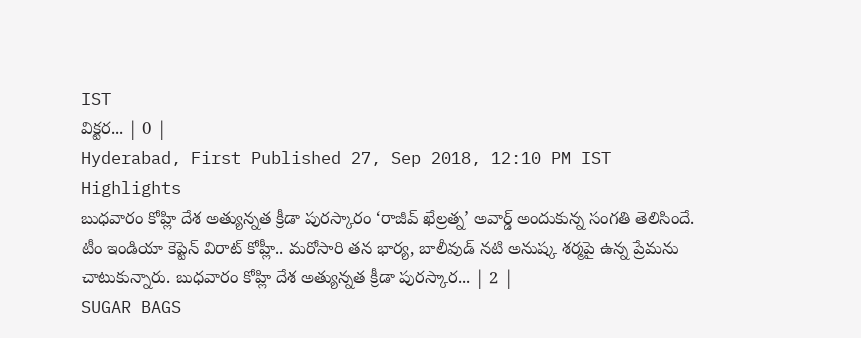IST
విక్టర... | 0 |
Hyderabad, First Published 27, Sep 2018, 12:10 PM IST
Highlights
బుధవారం కోహ్లి దేశ అత్యున్నత క్రీడా పురస్కారం ‘రాజీవ్ ఖేల్రత్న’ అవార్డ్ అందుకున్న సంగతి తెలిసిందే.
టీం ఇండియా కెప్టెన్ విరాట్ కోహ్లీ.. మరోసారి తన భార్య, బాలీవుడ్ నటి అనుష్క శర్మపై ఉన్న ప్రేమను చాటుకున్నారు. బుధవారం కోహ్లి దేశ అత్యున్నత క్రీడా పురస్కార... | 2 |
SUGAR BAGS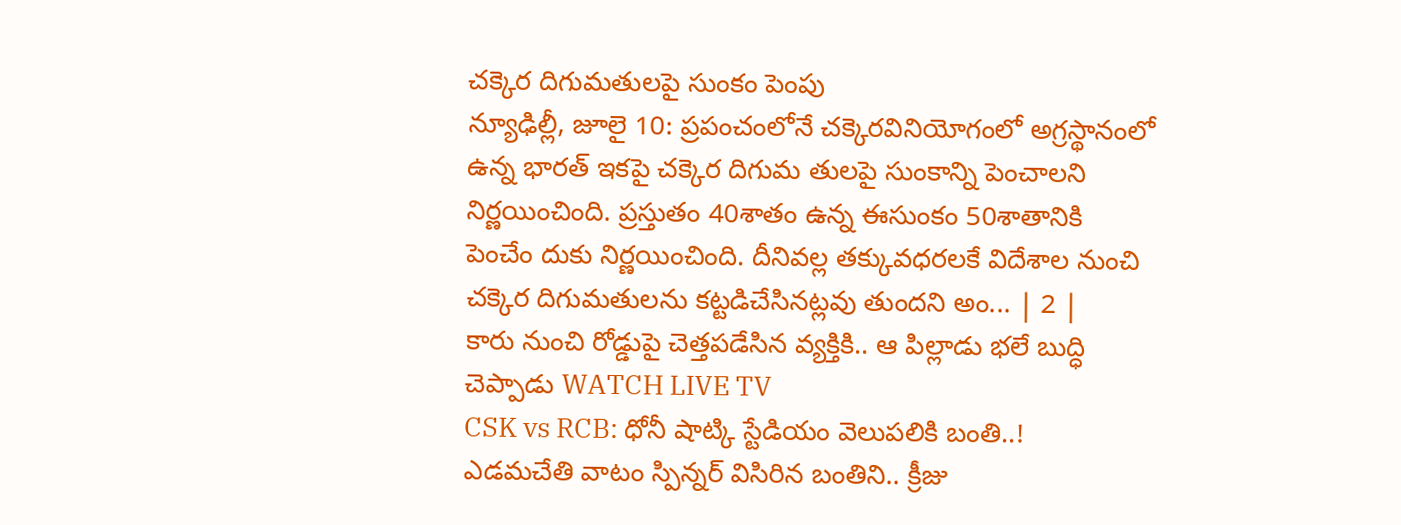చక్కెర దిగుమతులపై సుంకం పెంపు
న్యూఢిల్లీ, జూలై 10: ప్రపంచంలోనే చక్కెరవినియోగంలో అగ్రస్థానంలో ఉన్న భారత్ ఇకపై చక్కెర దిగుమ తులపై సుంకాన్ని పెంచాలని నిర్ణయించింది. ప్రస్తుతం 40శాతం ఉన్న ఈసుంకం 50శాతానికి పెంచేం దుకు నిర్ణయించింది. దీనివల్ల తక్కువధరలకే విదేశాల నుంచి చక్కెర దిగుమతులను కట్టడిచేసినట్లవు తుందని అం... | 2 |
కారు నుంచి రోడ్డుపై చెత్తపడేసిన వ్యక్తికి.. ఆ పిల్లాడు భలే బుద్ధి చెప్పాడు WATCH LIVE TV
CSK vs RCB: ధోనీ షాట్కి స్టేడియం వెలుపలికి బంతి..!
ఎడమచేతి వాటం స్పిన్నర్ విసిరిన బంతిని.. క్రీజు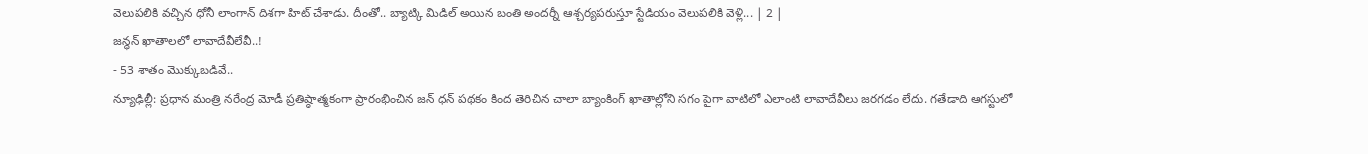వెలుపలికి వచ్చిన ధోనీ లాంగాన్ దిశగా హిట్ చేశాడు. దీంతో.. బ్యాట్కి మిడిల్ అయిన బంతి అందర్నీ ఆశ్చర్యపరుస్తూ స్టేడియం వెలుపలికి వెళ్లి... | 2 |
జన్ధన్ ఖాతాలలో లావాదేవీలేవీ..!
- 53 శాతం మొక్కుబడివే..
న్యూఢిల్లీ: ప్రధాన మంత్రి నరేంద్ర మోడీ ప్రతిష్ఠాత్మకంగా ప్రారంభించిన జన్ ధన్ పథకం కింద తెరిచిన చాలా బ్యాంకింగ్ ఖాతాల్లోని సగం పైగా వాటిలో ఎలాంటి లావాదేవీలు జరగడం లేదు. గతేడాది ఆగస్టులో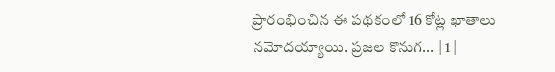ప్రారంభించిన ఈ పథకంలో 16 కోట్ల ఖాతాలు నమోదయ్యాయి. ప్రజల కొనుగ... | 1 |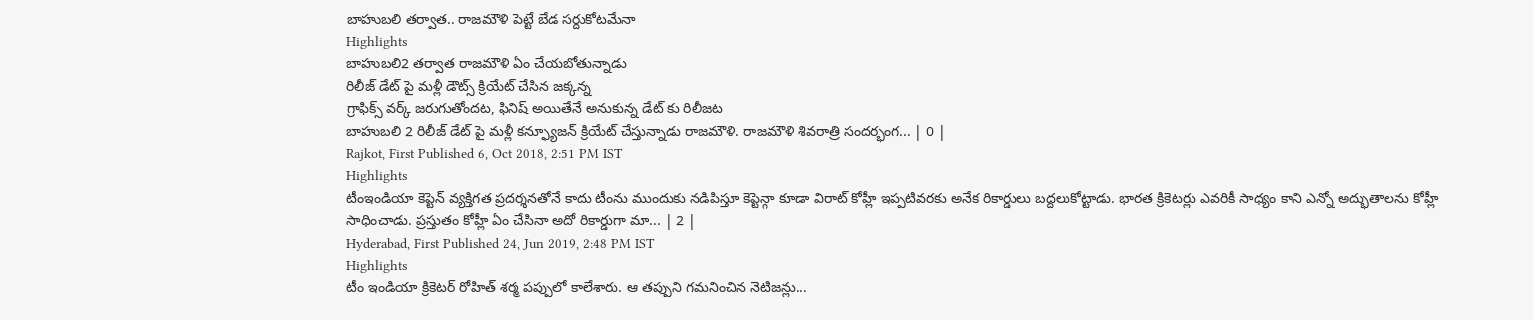బాహుబలి తర్వాత.. రాజమౌళి పెట్టే బేడ సర్దుకోటమేనా
Highlights
బాహుబలి2 తర్వాత రాజమౌళి ఏం చేయబోతున్నాడు
రిలీజ్ డేట్ పై మళ్లీ డౌట్స్ క్రియేట్ చేసిన జక్కన్న
గ్రాఫిక్స్ వర్క్ జరుగుతోందట, ఫినిష్ అయితేనే అనుకున్న డేట్ కు రిలీజట
బాహుబలి 2 రిలీజ్ డేట్ పై మళ్లీ కన్ఫ్యూజన్ క్రియేట్ చేస్తున్నాడు రాజమౌళి. రాజమౌళి శివరాత్రి సందర్భంగ... | 0 |
Rajkot, First Published 6, Oct 2018, 2:51 PM IST
Highlights
టీంఇండియా కెప్టెన్ వ్యక్తిగత ప్రదర్శనతోనే కాదు టీంను ముందుకు నడిపిస్తూ కెప్టెన్గా కూడా విరాట్ కోహ్లీ ఇప్పటివరకు అనేక రికార్డులు బద్దలుకోట్టాడు. భారత క్రికెటర్లు ఎవరికీ సాధ్యం కాని ఎన్నో అద్భుతాలను కోహ్లీ సాధించాడు. ప్రస్తుతం కోహ్లీ ఏం చేసినా అదో రికార్డుగా మా... | 2 |
Hyderabad, First Published 24, Jun 2019, 2:48 PM IST
Highlights
టీం ఇండియా క్రికెటర్ రోహిత్ శర్మ పప్పులో కాలేశారు. ఆ తప్పుని గమనించిన నెటిజన్లు...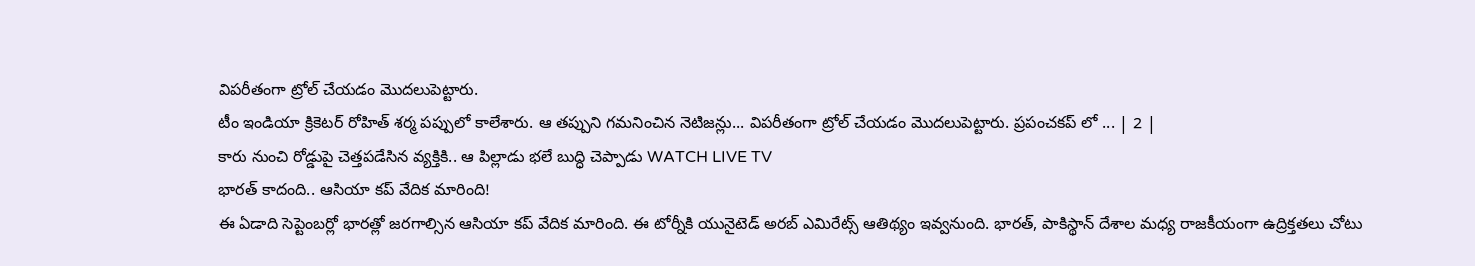విపరీతంగా ట్రోల్ చేయడం మొదలుపెట్టారు.
టీం ఇండియా క్రికెటర్ రోహిత్ శర్మ పప్పులో కాలేశారు. ఆ తప్పుని గమనించిన నెటిజన్లు... విపరీతంగా ట్రోల్ చేయడం మొదలుపెట్టారు. ప్రపంచకప్ లో ... | 2 |
కారు నుంచి రోడ్డుపై చెత్తపడేసిన వ్యక్తికి.. ఆ పిల్లాడు భలే బుద్ధి చెప్పాడు WATCH LIVE TV
భారత్ కాదంది.. ఆసియా కప్ వేదిక మారింది!
ఈ ఏడాది సెప్టెంబర్లో భారత్లో జరగాల్సిన ఆసియా కప్ వేదిక మారింది. ఈ టోర్నీకి యునైటెడ్ అరబ్ ఎమిరేట్స్ ఆతిథ్యం ఇవ్వనుంది. భారత్, పాకిస్థాన్ దేశాల మధ్య రాజకీయంగా ఉద్రిక్తతలు చోటు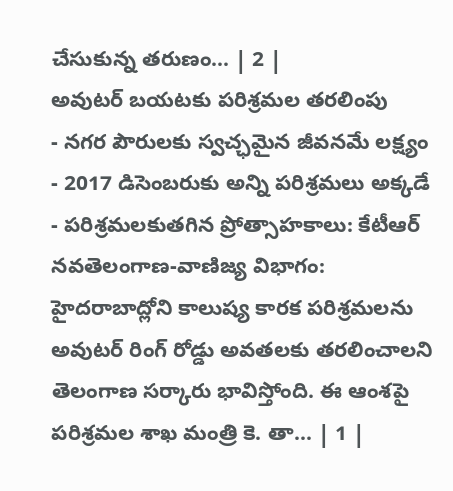చేసుకున్న తరుణం... | 2 |
అవుటర్ బయటకు పరిశ్రమల తరలింపు
- నగర పౌరులకు స్వచ్ఛమైన జీవనమే లక్ష్యం
- 2017 డిసెంబరుకు అన్ని పరిశ్రమలు అక్కడే
- పరిశ్రమలకుతగిన ప్రోత్సాహకాలు: కేటీఆర్
నవతెలంగాణ-వాణిజ్య విభాగం: హైదరాబాద్లోని కాలుష్య కారక పరిశ్రమలను అవుటర్ రింగ్ రోడ్డు అవతలకు తరలించాలని తెలంగాణ సర్కారు భావిస్తోంది. ఈ ఆంశపై పరిశ్రమల శాఖ మంత్రి కె. తా... | 1 |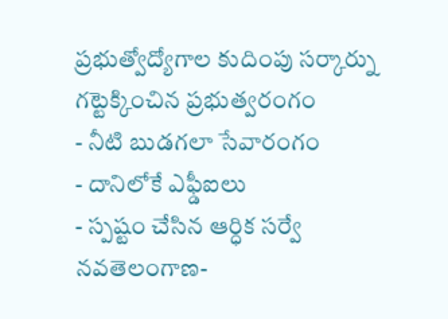ప్రభుత్వోద్యోగాల కుదింపు సర్కార్ను గట్టెక్కించిన ప్రభుత్వరంగం
- నీటి బుడగలా సేవారంగం
- దానిలోకే ఎఫ్డీఐలు
- స్పష్టం చేసిన ఆర్ధిక సర్వే
నవతెలంగాణ-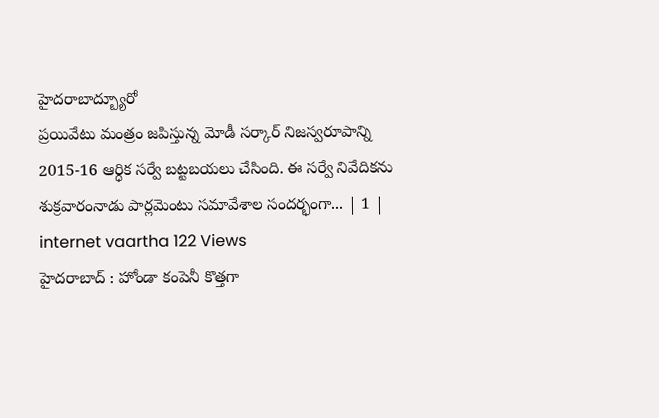హైదరాబాద్బ్యూరో
ప్రయివేటు మంత్రం జపిస్తున్న మోడీ సర్కార్ నిజస్వరూపాన్ని 2015-16 ఆర్ధిక సర్వే బట్టబయలు చేసింది. ఈ సర్వే నివేదికను శుక్రవారంనాడు పార్లమెంటు సమావేశాల సందర్భంగా... | 1 |
internet vaartha 122 Views
హైదరాబాద్ : హోండా కంపెనీ కొత్తగా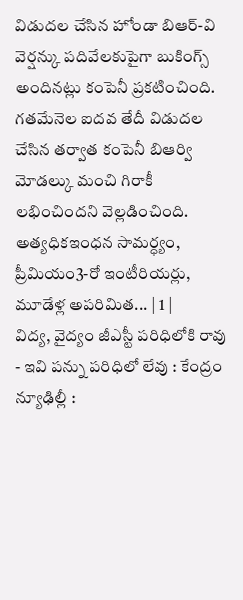విడుదల చేసిన హోండా బిఆర్-వి వెర్షన్కు పదివేలకుపైగా బుకింగ్స్ అందినట్లు కంపెనీ ప్రకటించింది. గతమేనెల ఐదవ తేదీ విడుదల చేసిన తర్వాత కంపెనీ బిఆర్వి మోడల్కు మంచి గిరాకీ లభించిందని వెల్లడించింది. అత్యధికఇంధన సామర్ధ్యం, ప్రీమియం3-రో ఇంటీరియర్లు, మూడేళ్ల అపరిమిత... | 1 |
విద్య, వైద్యం జీఎస్టీ పరిధిలోకి రావు
- ఇవి పన్ను పరిధిలో లేవు : కేంద్రం
న్యూఢిల్లీ :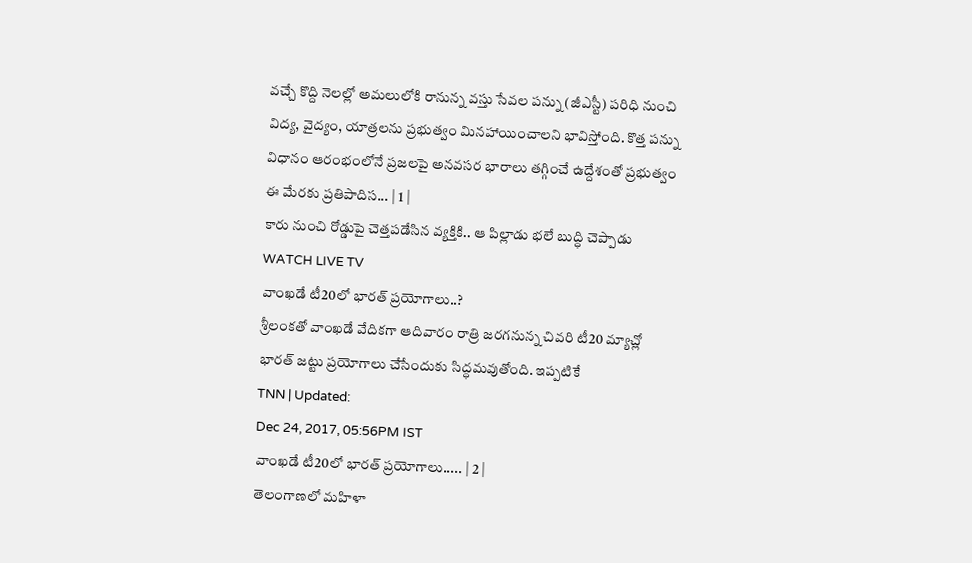వచ్చే కొద్ది నెలల్లో అమలులోకి రానున్న వస్తు సేవల పన్ను (జీఎస్టీ) పరిధి నుంచి విద్య, వైద్యం, యాత్రలను ప్రభుత్వం మినహాయించాలని భావిస్తోంది. కొత్త పన్ను విధానం ఆరంభంలోనే ప్రజలపై అనవసర భారాలు తగ్గించే ఉద్దేశంతో ప్రభుత్వం ఈ మేరకు ప్రతిపాదిస... | 1 |
కారు నుంచి రోడ్డుపై చెత్తపడేసిన వ్యక్తికి.. ఆ పిల్లాడు భలే బుద్ధి చెప్పాడు WATCH LIVE TV
వాంఖడే టీ20లో భారత్ ప్రయోగాలు..?
శ్రీలంకతో వాంఖడే వేదికగా ఆదివారం రాత్రి జరగనున్న చివరి టీ20 మ్యాచ్లో భారత్ జట్టు ప్రయోగాలు చేసేందుకు సిద్ధమవుతోంది. ఇప్పటికే
TNN | Updated:
Dec 24, 2017, 05:56PM IST
వాంఖడే టీ20లో భారత్ ప్రయోగాలు..... | 2 |
తెలంగాణలో మహిళా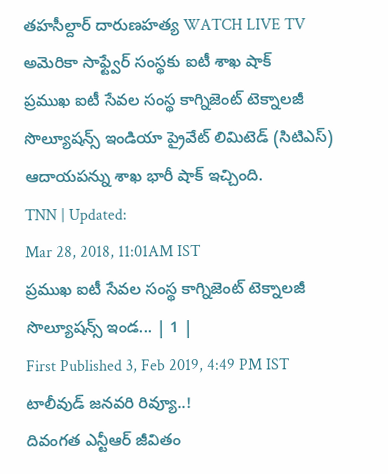తహసీల్దార్ దారుణహత్య WATCH LIVE TV
అమెరికా సాఫ్ట్వేర్ సంస్థకు ఐటీ శాఖ షాక్
ప్రముఖ ఐటీ సేవల సంస్థ కాగ్నిజెంట్ టెక్నాలజీ సొల్యూషన్స్ ఇండియా ప్రైవేట్ లిమిటెడ్ (సిటిఎస్) ఆదాయపన్ను శాఖ భారీ షాక్ ఇచ్చింది.
TNN | Updated:
Mar 28, 2018, 11:01AM IST
ప్రముఖ ఐటీ సేవల సంస్థ కాగ్నిజెంట్ టెక్నాలజీ సొల్యూషన్స్ ఇండ... | 1 |
First Published 3, Feb 2019, 4:49 PM IST
టాలీవుడ్ జనవరి రివ్యూ..!
దివంగత ఎన్టీఆర్ జీవితం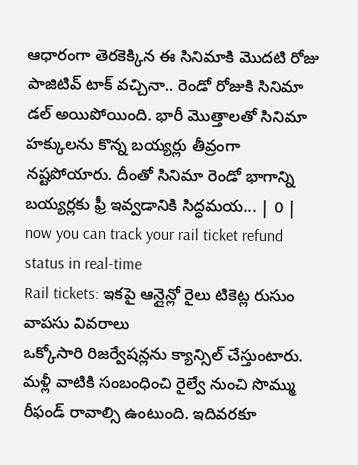ఆధారంగా తెరకెక్కిన ఈ సినిమాకి మొదటి రోజు పాజిటివ్ టాక్ వచ్చినా.. రెండో రోజుకి సినిమా డల్ అయిపోయింది. భారీ మొత్తాలతో సినిమా హక్కులను కొన్న బయ్యర్లు తీవ్రంగా నష్టపోయారు. దీంతో సినిమా రెండో భాగాన్ని బయ్యర్లకు ఫ్రీ ఇవ్వడానికి సిద్ధమయ... | 0 |
now you can track your rail ticket refund status in real-time
Rail tickets: ఇకపై ఆన్లైన్లో రైలు టికెట్ల రుసుం వాపసు వివరాలు
ఒక్కోసారి రిజర్వేషన్లను క్యాన్సిల్ చేస్తుంటారు. మళ్లీ వాటికి సంబంధించి రైల్వే నుంచి సొమ్ము రీఫండ్ రావాల్సి ఉంటుంది. ఇదివరకూ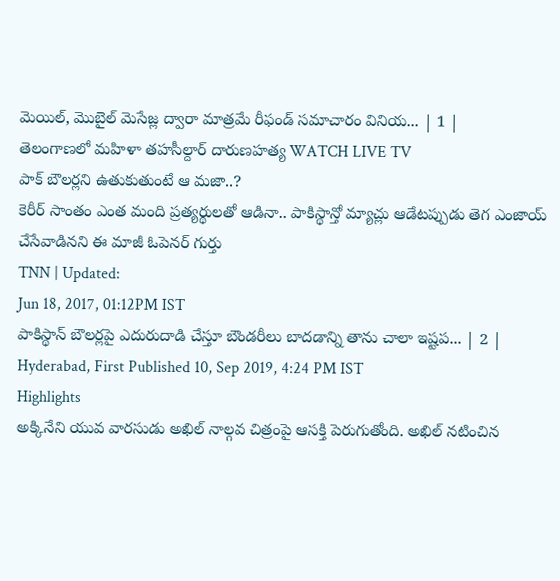మెయిల్, మొబైల్ మెసేజ్ల ద్వారా మాత్రమే రీఫండ్ సమాచారం వినియ... | 1 |
తెలంగాణలో మహిళా తహసీల్దార్ దారుణహత్య WATCH LIVE TV
పాక్ బౌలర్లని ఉతుకుతుంటే ఆ మజా..?
కెరీర్ సాంతం ఎంత మంది ప్రత్యర్థులతో ఆడినా.. పాకిస్థాన్తో మ్యాచ్లు ఆడేటప్పుడు తెగ ఎంజాయ్ చేసేవాడినని ఈ మాజీ ఓపెనర్ గుర్తు
TNN | Updated:
Jun 18, 2017, 01:12PM IST
పాకిస్థాన్ బౌలర్లపై ఎదురుదాడి చేస్తూ బౌండరీలు బాదడాన్ని తాను చాలా ఇష్టప... | 2 |
Hyderabad, First Published 10, Sep 2019, 4:24 PM IST
Highlights
అక్కినేని యువ వారసుడు అఖిల్ నాల్గవ చిత్రంపై ఆసక్తి పెరుగుతోంది. అఖిల్ నటించిన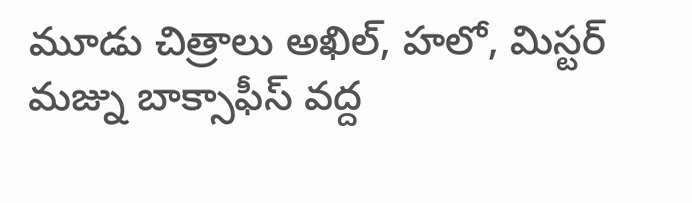మూడు చిత్రాలు అఖిల్, హలో, మిస్టర్ మజ్ను బాక్సాఫీస్ వద్ద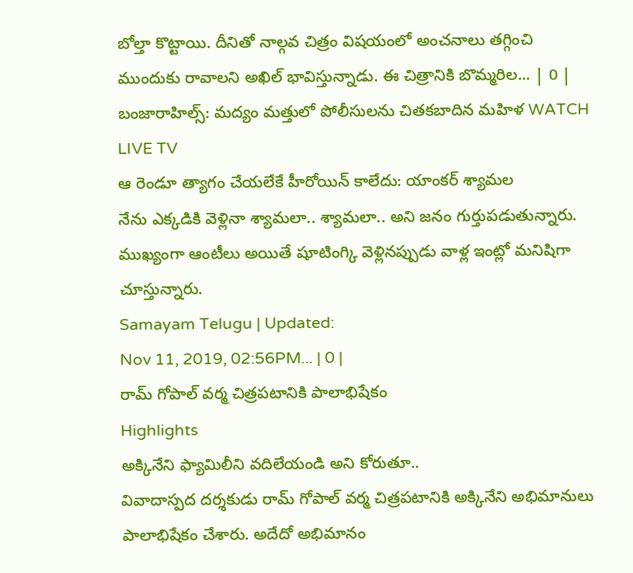బోల్తా కొట్టాయి. దీనితో నాల్గవ చిత్రం విషయంలో అంచనాలు తగ్గించి ముందుకు రావాలని అఖిల్ భావిస్తున్నాడు. ఈ చిత్రానికి బొమ్మరిల... | 0 |
బంజారాహిల్స్: మద్యం మత్తులో పోలీసులను చితకబాదిన మహిళ WATCH LIVE TV
ఆ రెండూ త్యాగం చేయలేకే హీరోయిన్ కాలేదు: యాంకర్ శ్యామల
నేను ఎక్కడికి వెళ్లినా శ్యామలా.. శ్యామలా.. అని జనం గుర్తుపడుతున్నారు. ముఖ్యంగా ఆంటీలు అయితే షూటింగ్కి వెళ్లినప్పుడు వాళ్ల ఇంట్లో మనిషిగా చూస్తున్నారు.
Samayam Telugu | Updated:
Nov 11, 2019, 02:56PM... | 0 |
రామ్ గోపాల్ వర్మ చిత్రపటానికి పాలాభిషేకం
Highlights
అక్కినేని ఫ్యామిలీని వదిలేయండి అని కోరుతూ..
వివాదాస్పద దర్శకుడు రామ్ గోపాల్ వర్మ చిత్రపటానికి అక్కినేని అభిమానులు పాలాభిషేకం చేశారు. అదేదో అభిమానం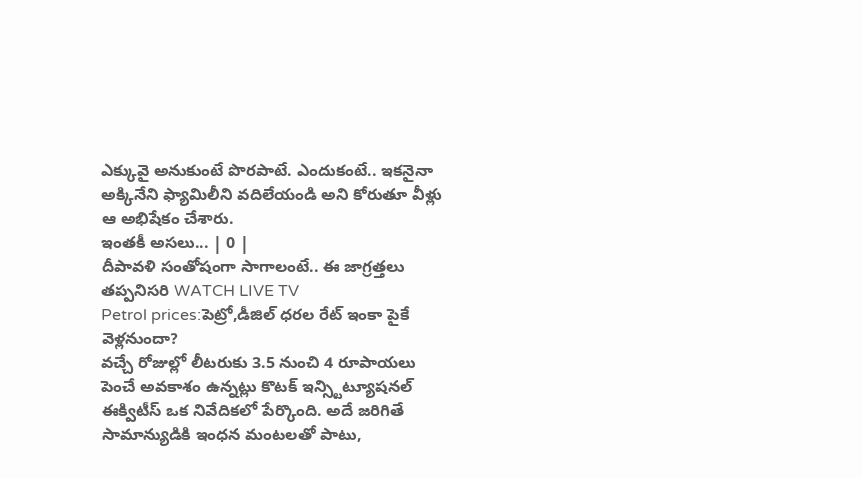ఎక్కువై అనుకుంటే పొరపాటే. ఎందుకంటే.. ఇకనైనా అక్కినేని ఫ్యామిలీని వదిలేయండి అని కోరుతూ వీళ్లు ఆ అభిషేకం చేశారు.
ఇంతకీ అసలు... | 0 |
దీపావళి సంతోషంగా సాగాలంటే.. ఈ జాగ్రత్తలు తప్పనిసరి WATCH LIVE TV
Petrol prices:పెట్రో,డీజిల్ ధరల రేట్ ఇంకా పైకే వెళ్లనుందా?
వచ్చే రోజుల్లో లీటరుకు 3.5 నుంచి 4 రూపాయలు పెంచే అవకాశం ఉన్నట్లు కొటక్ ఇన్స్టిట్యూషనల్ ఈక్విటీస్ ఒక నివేదికలో పేర్కొంది. అదే జరిగితే సామాన్యుడికి ఇంధన మంటలతో పాటు,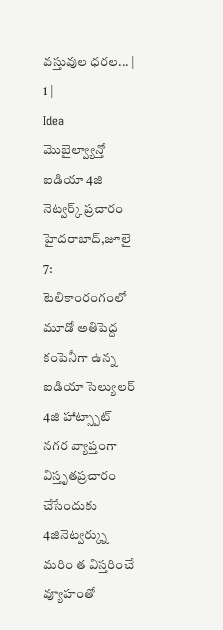వస్తువుల ధరల... | 1 |
Idea
మొబైల్వ్యాన్తో ఐడియా 4జి నెట్వర్క్ ప్రచారం
హైదరాబాద్,జూలై 7: టెలికాంరంగంలో మూడో అతిపెద్ద కంపెనీగా ఉన్న ఐడియా సెల్యులర్ 4జి హాట్స్పాట్ నగర వ్యాప్తంగా విస్తృతప్రచారం చేసేందుకు 4జినెట్వర్క్ను మరిం త విస్తరించే వ్యూహంతో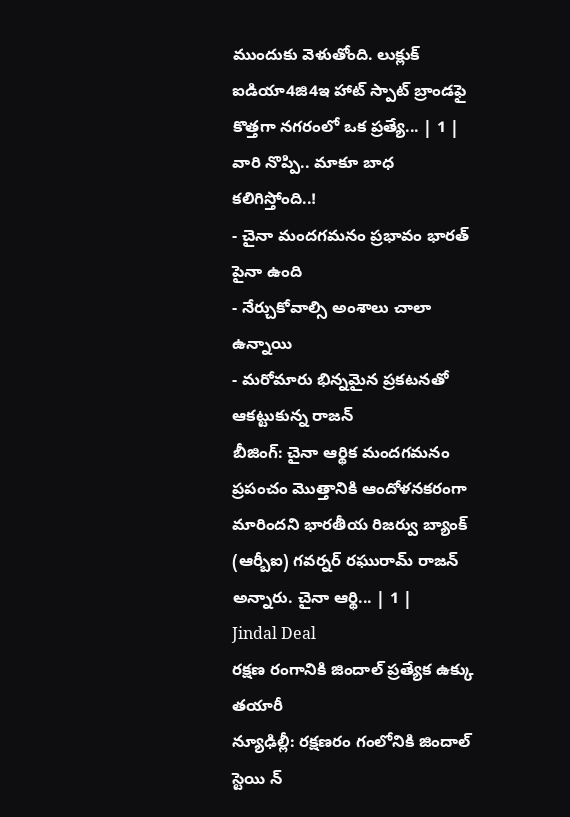ముందుకు వెళుతోంది. లుక్లుక్ ఐడియా4జి4ఇ హాట్ స్పాట్ బ్రాండఫై కొత్తగా నగరంలో ఒక ప్రత్యే... | 1 |
వారి నొప్పి.. మాకూ బాధ కలిగిస్తోంది..!
- చైనా మందగమనం ప్రభావం భారత్ పైనా ఉంది
- నేర్చుకోవాల్సి అంశాలు చాలా ఉన్నాయి
- మరోమారు భిన్నమైన ప్రకటనతో ఆకట్టుకున్న రాజన్
బీజింగ్: చైనా ఆర్థిక మందగమనం ప్రపంచం మొత్తానికి ఆందోళనకరంగా మారిందని భారతీయ రిజర్వు బ్యాంక్ (ఆర్బీఐ) గవర్నర్ రఘురామ్ రాజన్ అన్నారు. చైనా ఆర్థి... | 1 |
Jindal Deal
రక్షణ రంగానికి జిందాల్ ప్రత్యేక ఉక్కు తయారీ
న్యూఢిల్లీ: రక్షణరం గంలోనికి జిందాల్ స్టెయి న్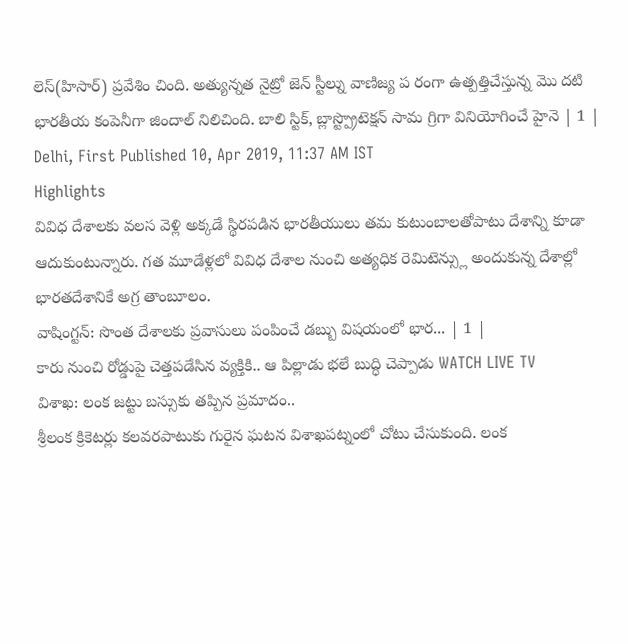లెస్(హిసార్) ప్రవేశిం చింది. అత్యున్నత నైట్రో జెన్ స్టీల్ను వాణిజ్య ప రంగా ఉత్పత్తిచేస్తున్న మొ దటి భారతీయ కంపెనీగా జిందాల్ నిలిచింది. బాలి స్టిక్, బ్లాస్ట్ప్రొటెక్షన్ సామ గ్రిగా వినియోగించే హైనె | 1 |
Delhi, First Published 10, Apr 2019, 11:37 AM IST
Highlights
వివిధ దేశాలకు వలస వెళ్లి అక్కడే స్థిరపడిన భారతీయులు తమ కుటుంబాలతోపాటు దేశాన్ని కూడా ఆదుకుంటున్నారు. గత మూడేళ్లలో వివిధ దేశాల నుంచి అత్యధిక రెమిటెన్స్లు అందుకున్న దేశాల్లో భారతదేశానికే అగ్ర తాంబూలం.
వాషింగ్టన్: సొంత దేశాలకు ప్రవాసులు పంపించే డబ్బు విషయంలో భార... | 1 |
కారు నుంచి రోడ్డుపై చెత్తపడేసిన వ్యక్తికి.. ఆ పిల్లాడు భలే బుద్ధి చెప్పాడు WATCH LIVE TV
విశాఖ: లంక జట్టు బస్సుకు తప్పిన ప్రమాదం..
శ్రీలంక క్రికెటర్లు కలవరపాటుకు గురైన ఘటన విశాఖపట్నంలో చోటు చేసుకుంది. లంక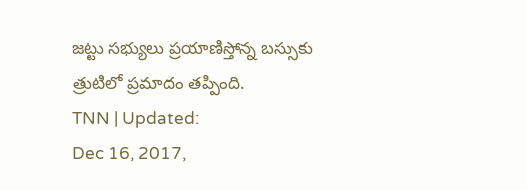జట్టు సభ్యులు ప్రయాణిస్తోన్న బస్సుకు త్రుటిలో ప్రమాదం తప్పింది.
TNN | Updated:
Dec 16, 2017,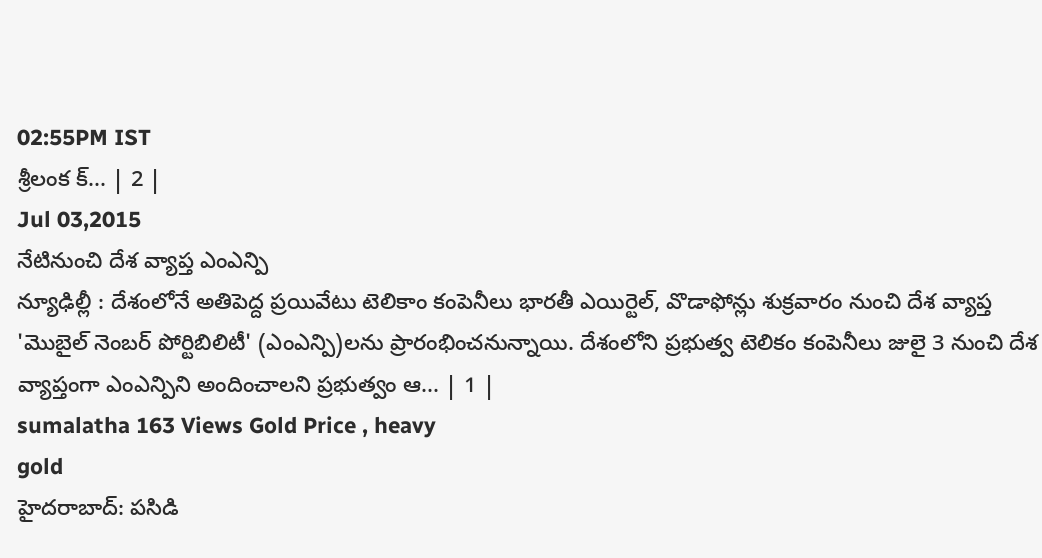02:55PM IST
శ్రీలంక క్... | 2 |
Jul 03,2015
నేటినుంచి దేశ వ్యాప్త ఎంఎన్పి
న్యూఢిల్లీ : దేశంలోనే అతిపెద్ద ప్రయివేటు టెలికాం కంపెనీలు భారతీ ఎయిర్టెల్, వొడాఫోన్లు శుక్రవారం నుంచి దేశ వ్యాప్త 'మొబైల్ నెంబర్ పోర్టిబిలిటీ' (ఎంఎన్పి)లను ప్రారంభించనున్నాయి. దేశంలోని ప్రభుత్వ టెలికం కంపెనీలు జులై 3 నుంచి దేశ వ్యాప్తంగా ఎంఎన్పిని అందించాలని ప్రభుత్వం ఆ... | 1 |
sumalatha 163 Views Gold Price , heavy
gold
హైదరాబాద్: పసిడి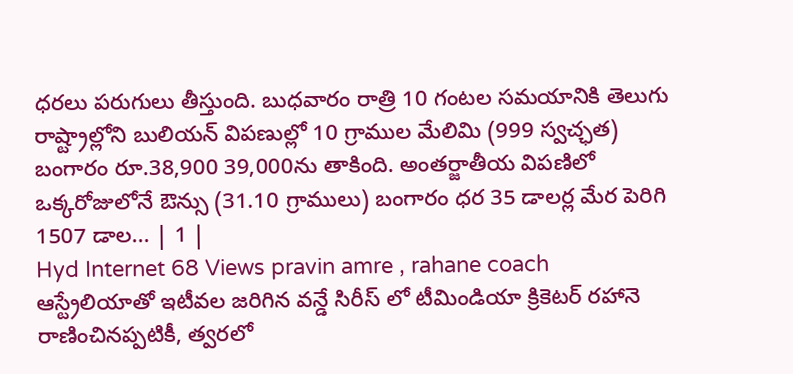ధరలు పరుగులు తీస్తుంది. బుధవారం రాత్రి 10 గంటల సమయానికి తెలుగు రాష్ట్రాల్లోని బులియన్ విపణుల్లో 10 గ్రాముల మేలిమి (999 స్వచ్ఛత) బంగారం రూ.38,900 39,000ను తాకింది. అంతర్జాతీయ విపణిలో ఒక్కరోజులోనే ఔన్సు (31.10 గ్రాములు) బంగారం ధర 35 డాలర్ల మేర పెరిగి 1507 డాల... | 1 |
Hyd Internet 68 Views pravin amre , rahane coach
ఆస్ట్రేలియాతో ఇటీవల జరిగిన వన్డే సిరీస్ లో టీమిండియా క్రికెటర్ రహానె రాణించినప్పటికీ, త్వరలో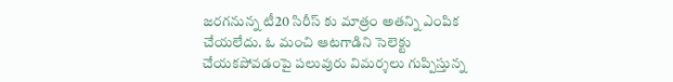జరగనున్న టీ20 సిరీస్ కు మాత్రం అతన్ని ఎంపిక చేయలేదు. ఓ మంచి ఆటగాడిని సెలెక్టు చేయకపోవడంపై పలువురు విమర్శలు గుప్పిస్తున్న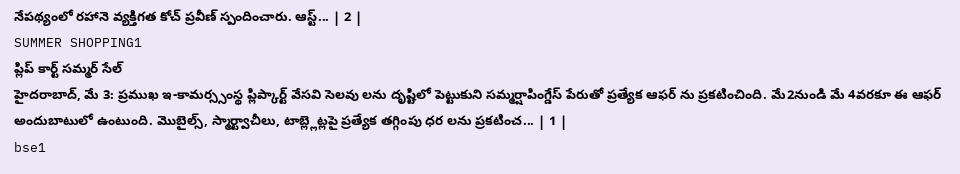నేపథ్యంలో రహానె వ్యక్తిగత కోచ్ ప్రవీణ్ స్పందించారు. ఆస్ట్... | 2 |
SUMMER SHOPPING1
ప్లిప్ కార్ట్ సమ్మర్ సేల్
హైదరాబాద్, మే 3: ప్రముఖ ఇ-కామర్స్సంస్థ ప్లిప్కార్ట్ వేసవి సెలవు లను దృష్టిలో పెట్టుకుని సమ్మర్షాపింగ్డేస్ పేరుతో ప్రత్యేక ఆఫర్ ను ప్రకటించింది. మే2నుండి మే 4వరకూ ఈ ఆఫర్ అందుబాటులో ఉంటుంది. మొబైల్స్, స్మార్ట్వాచీలు, టాబ్ల్లెట్లపై ప్రత్యేక తగ్గింపు ధర లను ప్రకటించ... | 1 |
bse1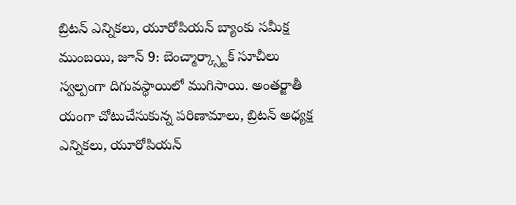బ్రిటన్ ఎన్నికలు, యూరోపియన్ బ్యాంకు సమీక్ష
ముంబయి, జూన్ 9: బెంచ్మార్క్స్టాక్ సూచీలు స్వల్పంగా దిగువస్థాయిలో ముగిసాయి. అంతర్జాతీ యంగా చోటుచేసుకున్న పరిణామాలు, బ్రిటన్ అధ్యక్ష ఎన్నికలు, యూరోపియన్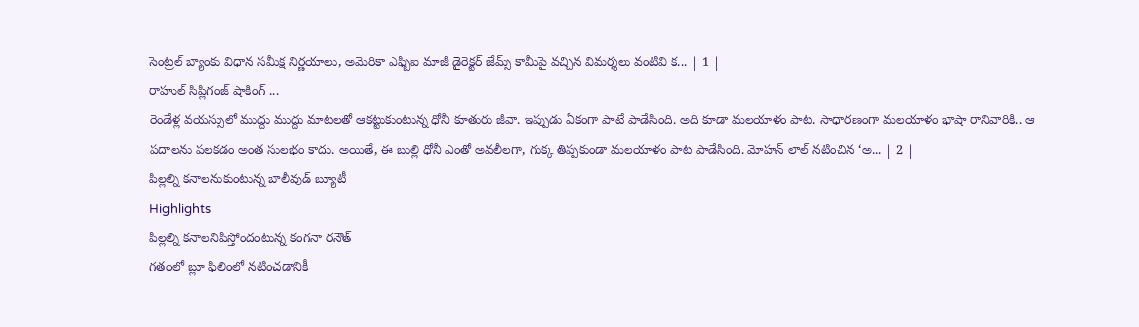సెంట్రల్ బ్యాంకు విధాన సమీక్ష నిర్ణయాలు, అమెరికా ఎఫ్బిఐ మాజీ డైరెక్టర్ జేమ్స్ కామీపై వచ్చిన విమర్శలు వంటివి క... | 1 |
రాహుల్ సిప్లిగంజ్ షాకింగ్ ...
రెండేళ్ల వయస్సులో ముద్దు ముద్దు మాటలతో ఆకట్టుకుంటున్న ధోనీ కూతురు జీవా. ఇప్పుడు ఏకంగా పాటే పాడేసింది. అది కూడా మలయాళం పాట. సాధారణంగా మలయాళం భాషా రానివారికి.. ఆ పదాలను పలకడం అంత సులభం కాదు. అయితే, ఈ బుల్లి ధోనీ ఎంతో అవలీలగా, గుక్క తిప్పకుండా మలయాళం పాట పాడేసింది. మోహన్ లాల్ నటించిన ‘అ... | 2 |
పిల్లల్ని కనాలనుకుంటున్న బాలీవుడ్ బ్యూటీ
Highlights
పిల్లల్ని కనాలనిపిస్తోందంటున్న కంగనా రనౌత్
గతంలో బ్లూ ఫిలింలో నటించడానికీ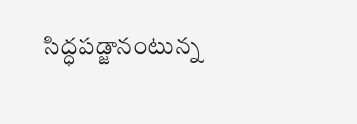సిద్ధపడ్జానంటున్న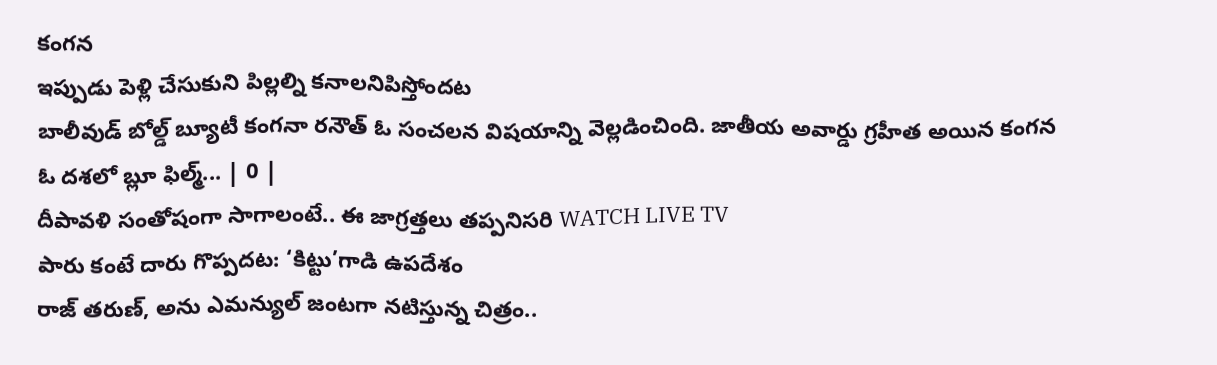కంగన
ఇప్పుడు పెళ్లి చేసుకుని పిల్లల్ని కనాలనిపిస్తోందట
బాలీవుడ్ బోల్డ్ బ్యూటీ కంగనా రనౌత్ ఓ సంచలన విషయాన్ని వెల్లడించింది. జాతీయ అవార్డు గ్రహీత అయిన కంగన ఓ దశలో బ్లూ ఫిల్మ్... | 0 |
దీపావళి సంతోషంగా సాగాలంటే.. ఈ జాగ్రత్తలు తప్పనిసరి WATCH LIVE TV
పారు కంటే దారు గొప్పదట: ‘కిట్టు’గాడి ఉపదేశం
రాజ్ తరుణ్, అను ఎమన్యుల్ జంటగా నటిస్తున్న చిత్రం..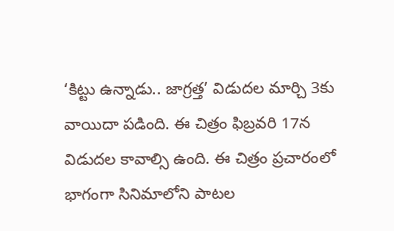‘కిట్టు ఉన్నాడు.. జాగ్రత్త’ విడుదల మార్చి 3కు వాయిదా పడింది. ఈ చిత్రం ఫిబ్రవరి 17న విడుదల కావాల్సి ఉంది. ఈ చిత్రం ప్రచారంలో భాగంగా సినిమాలోని పాటల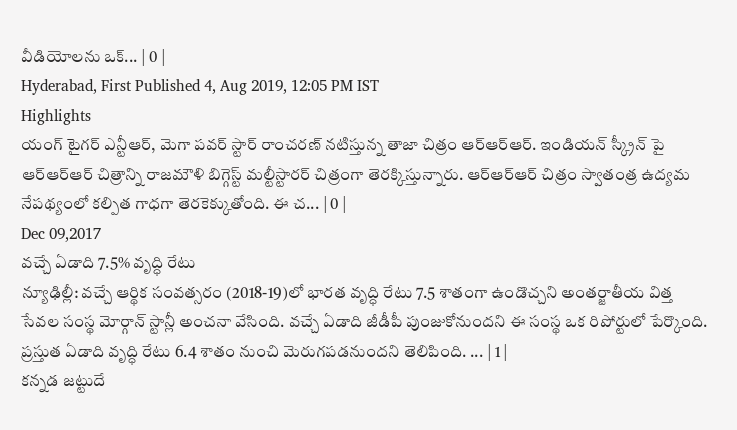వీడియోలను ఒక్... | 0 |
Hyderabad, First Published 4, Aug 2019, 12:05 PM IST
Highlights
యంగ్ టైగర్ ఎన్టీఆర్, మెగా పవర్ స్టార్ రాంచరణ్ నటిస్తున్న తాజా చిత్రం ఆర్ఆర్ఆర్. ఇండియన్ స్క్రీన్ పై ఆర్ఆర్ఆర్ చిత్రాన్ని రాజమౌళి బిగ్గెస్ట్ మల్టీస్టారర్ చిత్రంగా తెరక్కిస్తున్నారు. ఆర్ఆర్ఆర్ చిత్రం స్వాతంత్ర ఉద్యమ నేపథ్యంలో కల్పిత గాధగా తెరకెక్కుతోంది. ఈ చ... | 0 |
Dec 09,2017
వచ్చే ఏడాది 7.5% వృద్ధి రేటు
న్యూఢిల్లీ: వచ్చే ఆర్థిక సంవత్సరం (2018-19)లో భారత వృద్ధి రేటు 7.5 శాతంగా ఉండొచ్చని అంతర్జాతీయ విత్త సేవల సంస్థ మోర్గాన్ స్టాన్లీ అంచనా వేసింది. వచ్చే ఏడాది జీడీపీ పుంజుకోనుందని ఈ సంస్థ ఒక రిపోర్టులో పేర్కొంది. ప్రస్తుత ఏడాది వృద్ధి రేటు 6.4 శాతం నుంచి మెరుగపడనుందని తెలిపింది. ... | 1 |
కన్నడ జట్టుదే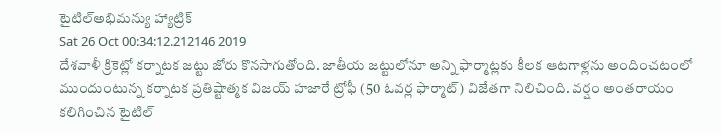టైటిల్అభిమన్యు హ్యాట్రిక్
Sat 26 Oct 00:34:12.212146 2019
దేశవాళీ క్రికెట్లో కర్నాటక జట్టు జోరు కొనసాగుతోంది. జాతీయ జట్టులోనూ అన్ని ఫార్మాట్లకు కీలక ఆటగాళ్లను అందించటంలో ముందుంటున్న కర్నాటక ప్రతిష్టాత్మక విజయ్ హజారే ట్రోఫీ (50 ఓవర్ల ఫార్మాట్) విజేతగా నిలిచింది. వర్షం అంతరాయం కలిగించిన టైటిల్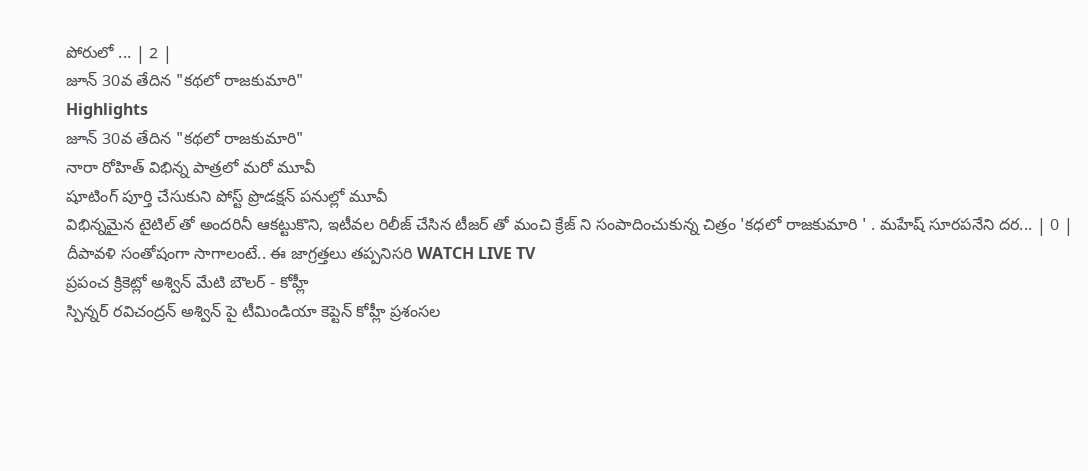పోరులో ... | 2 |
జూన్ 30వ తేదిన "కథలో రాజకుమారి"
Highlights
జూన్ 30వ తేదిన "కథలో రాజకుమారి"
నారా రోహిత్ విభిన్న పాత్రలో మరో మూవీ
షూటింగ్ పూర్తి చేసుకుని పోస్ట్ ప్రొడక్షన్ పనుల్లో మూవీ
విభిన్నమైన టైటిల్ తో అందరినీ ఆకట్టుకొని, ఇటీవల రిలీజ్ చేసిన టీజర్ తో మంచి క్రేజ్ ని సంపాదించుకున్న చిత్రం 'కధలో రాజకుమారి ' . మహేష్ సూరపనేని దర... | 0 |
దీపావళి సంతోషంగా సాగాలంటే.. ఈ జాగ్రత్తలు తప్పనిసరి WATCH LIVE TV
ప్రపంచ క్రికెట్లో అశ్విన్ మేటి బౌలర్ - కోహ్లీ
స్పిన్నర్ రవిచంద్రన్ అశ్విన్ పై టీమిండియా కెప్టెన్ కోహ్లీ ప్రశంసల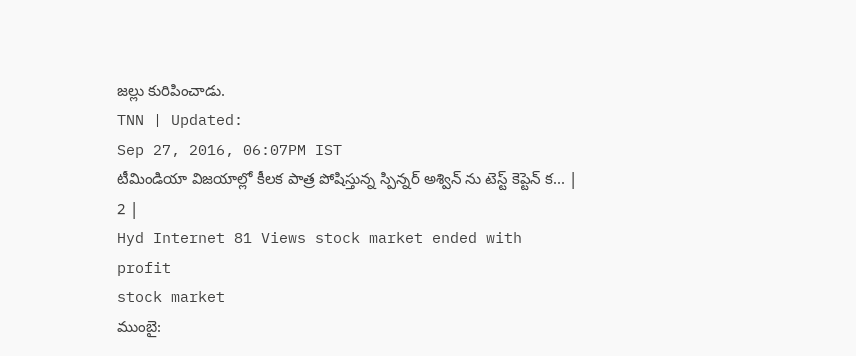జల్లు కురిపించాడు.
TNN | Updated:
Sep 27, 2016, 06:07PM IST
టీమిండియా విజయాల్లో కీలక పాత్ర పోషిస్తున్న స్పిన్నర్ అశ్విన్ ను టెస్ట్ కెప్టెన్ క... | 2 |
Hyd Internet 81 Views stock market ended with profit
stock market
ముంబై: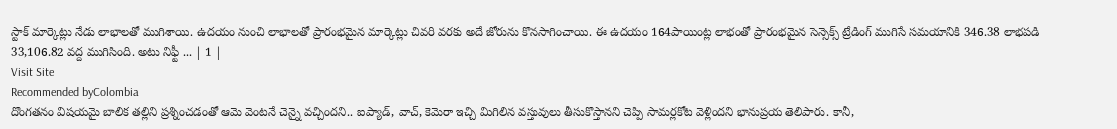స్టాక్ మార్కెట్లు నేడు లాభాలతో ముగిశాయి. ఉదయం నుంచి లాభాలతో ప్రారంభమైన మార్కెట్లు చివరి వరకు అదే జోరును కొనసాగించాయి. ఈ ఉదయం 164పాయింట్ల లాభంతో ప్రారంభమైన సెన్సెక్స్ ట్రేడింగ్ ముగిసే సమయానికి 346.38 లాభపడి 33,106.82 వద్ద ముగిసింది. అటు నిఫ్టీ ... | 1 |
Visit Site
Recommended byColombia
దొంగతనం విషయమై బాలిక తల్లిని ప్రశ్నించడంతో ఆమె వెంటనే చెన్నై వచ్చిందని.. ఐప్యాడ్, వాచ్, కెమెరా ఇచ్చి మిగిలిన వస్తువులు తీసుకొస్తానని చెప్పి సామర్లకోట వెళ్లిందని భానుప్రయ తెలిపారు. కానీ,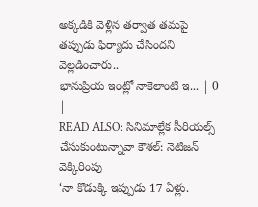అక్కడికి వెళ్లిన తర్వాత తమపై తప్పుడు ఫిర్యాదు చేసిందని వెల్లడించారు..
భానుప్రియ ఇంట్లో నాకెలాంటి ఇ... | 0 |
READ ALSO: సినిమాల్లేక సీరియల్స్ చేసుకుంటున్నావా కౌశల్: నెటిజన్ వెక్కిరింపు
‘నా కొడుక్కి ఇప్పుడు 17 ఏళ్లు.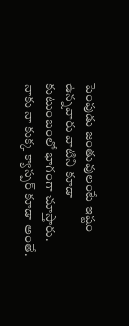పెంపుడు జంతువులంటే ఇష్టం ఉన్నవారు వాటిని కూడా కుటుంబంలో భాగంగా చూస్తారు. నాకు నా కుక్క క్యాస్పర్ కూడా అంతే.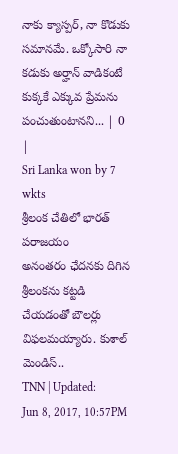నాకు క్యాస్పర్, నా కొడుకు సమానమే. ఒక్కోసారి నా కడుకు అర్హాన్ వాడికంటే కుక్కకే ఎక్కువ ప్రేమను పంచుతుంటానని... | 0 |
Sri Lanka won by 7 wkts
శ్రీలంక చేతిలో భారత్ పరాజయం
అనంతరం ఛేదనకు దిగిన శ్రీలంకను కట్టడి చేయడంతో బౌలర్లు విఫలమయ్యారు. కుశాల్ మెండిస్..
TNN | Updated:
Jun 8, 2017, 10:57PM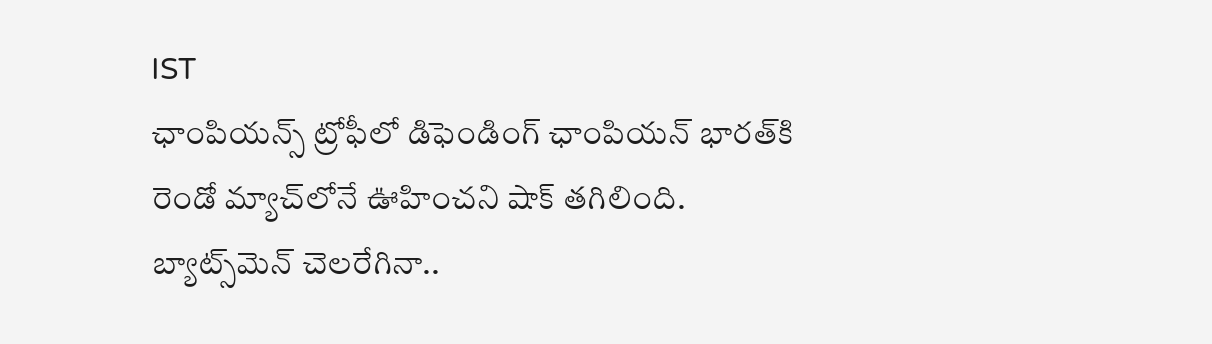IST
ఛాంపియన్స్ ట్రోఫీ‌లో డిఫెండింగ్ ఛాంపియన్ భారత్‌కి రెండో మ్యాచ్‌లోనే ఊహించని షాక్ తగిలింది. బ్యాట్స్‌మెన్ చెలరేగినా..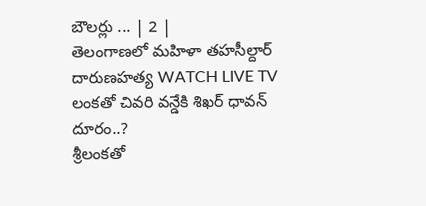బౌలర్లు ... | 2 |
తెలంగాణలో మహిళా తహసీల్దార్ దారుణహత్య WATCH LIVE TV
లంకతో చివరి వన్డేకి శిఖర్ ధావన్ దూరం..?
శ్రీలంకతో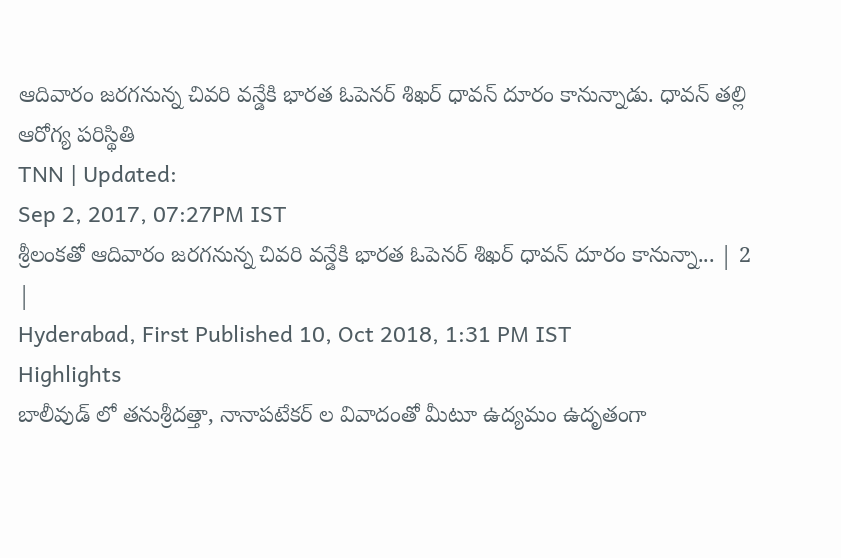ఆదివారం జరగనున్న చివరి వన్డేకి భారత ఓపెనర్ శిఖర్ ధావన్ దూరం కానున్నాడు. ధావన్ తల్లి ఆరోగ్య పరిస్థితి
TNN | Updated:
Sep 2, 2017, 07:27PM IST
శ్రీలంకతో ఆదివారం జరగనున్న చివరి వన్డేకి భారత ఓపెనర్ శిఖర్ ధావన్ దూరం కానున్నా... | 2 |
Hyderabad, First Published 10, Oct 2018, 1:31 PM IST
Highlights
బాలీవుడ్ లో తనుశ్రీదత్తా, నానాపటేకర్ ల వివాదంతో మీటూ ఉద్యమం ఉదృతంగా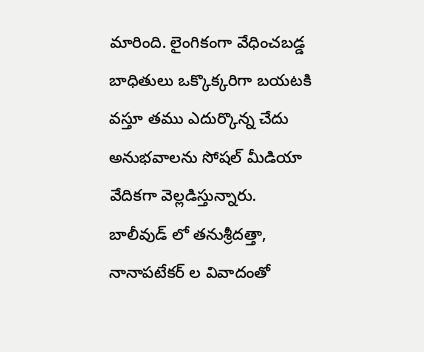మారింది. లైంగికంగా వేధించబడ్డ బాధితులు ఒక్కొక్కరిగా బయటకి వస్తూ తము ఎదుర్కొన్న చేదు అనుభవాలను సోషల్ మీడియా వేదికగా వెల్లడిస్తున్నారు.
బాలీవుడ్ లో తనుశ్రీదత్తా, నానాపటేకర్ ల వివాదంతో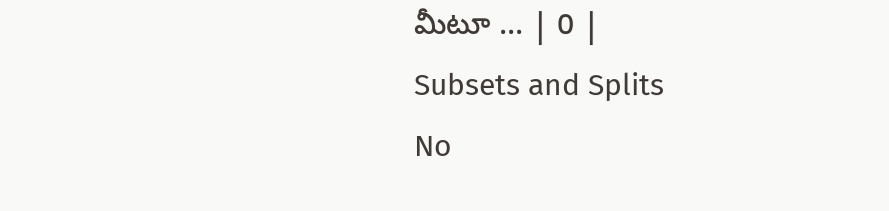మీటూ ... | 0 |
Subsets and Splits
No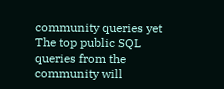community queries yet
The top public SQL queries from the community will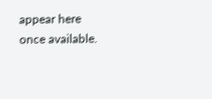appear here once available.